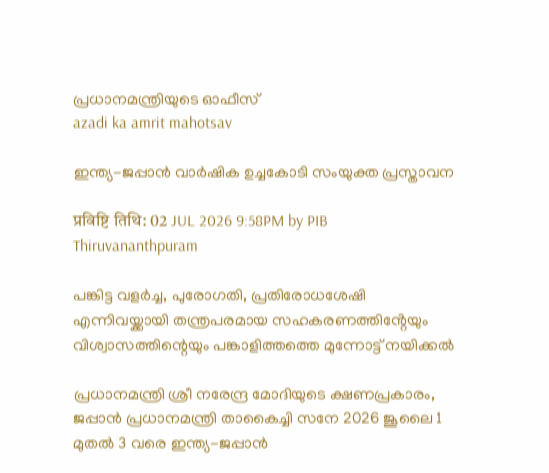പ്രധാനമന്ത്രിയുടെ ഓഫീസ്‌
azadi ka amrit mahotsav

ഇന്ത്യ-ജപ്പാൻ വാർഷിക ഉച്ചകോടി സംയുക്ത പ്രസ്താവന

प्रविष्टि तिथि: 02 JUL 2026 9:58PM by PIB Thiruvananthpuram

പങ്കിട്ട വളർച്ച, പുരോഗതി, പ്രതിരോധശേഷി എന്നിവയ്ക്കായി തന്ത്രപരമായ സഹകരണത്തിൻ്റേയും വിശ്വാസത്തിന്റെയും പങ്കാളിത്തത്തെ മുന്നോട്ട് നയിക്കൽ

പ്രധാനമന്ത്രി ശ്രീ നരേന്ദ്ര മോദിയുടെ ക്ഷണപ്രകാരം, ജപ്പാൻ പ്രധാനമന്ത്രി താകൈച്ചി സനേ 2026 ജൂലൈ 1 മുതൽ 3 വരെ ഇന്ത്യ-ജപ്പാൻ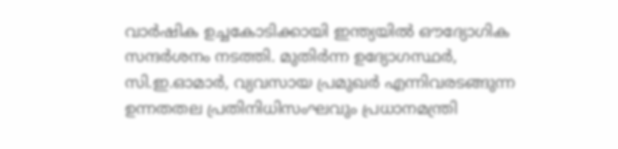വാർഷിക ഉച്ചകോടിക്കായി ഇന്ത്യയിൽ ഔദ്യോഗിക സന്ദർശനം നടത്തി. മുതിർന്ന ഉദ്യോഗസ്ഥർ, സി.ഇ.ഓമാർ, വ്യവസായ പ്രമുഖർ എന്നിവരടങ്ങുന്ന ഉന്നതതല പ്രതിനിധിസംഘവും പ്രധാനമന്ത്രി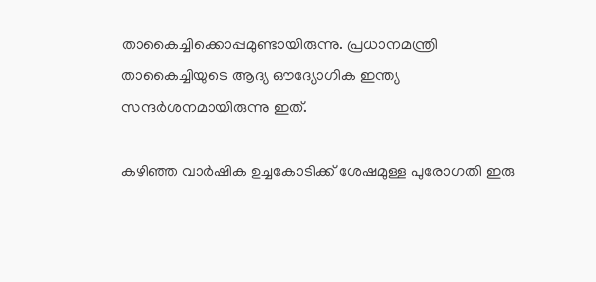താകൈച്ചിക്കൊപ്പമുണ്ടായിരുന്നു. പ്രധാനമന്ത്രി താകൈച്ചിയുടെ ആദ്യ ഔദ്യോഗിക ഇന്ത്യ സന്ദർശനമായിരുന്നു ഇത്.

കഴിഞ്ഞ വാർഷിക ഉച്ചകോടിക്ക് ശേഷമുള്ള പുരോഗതി ഇരു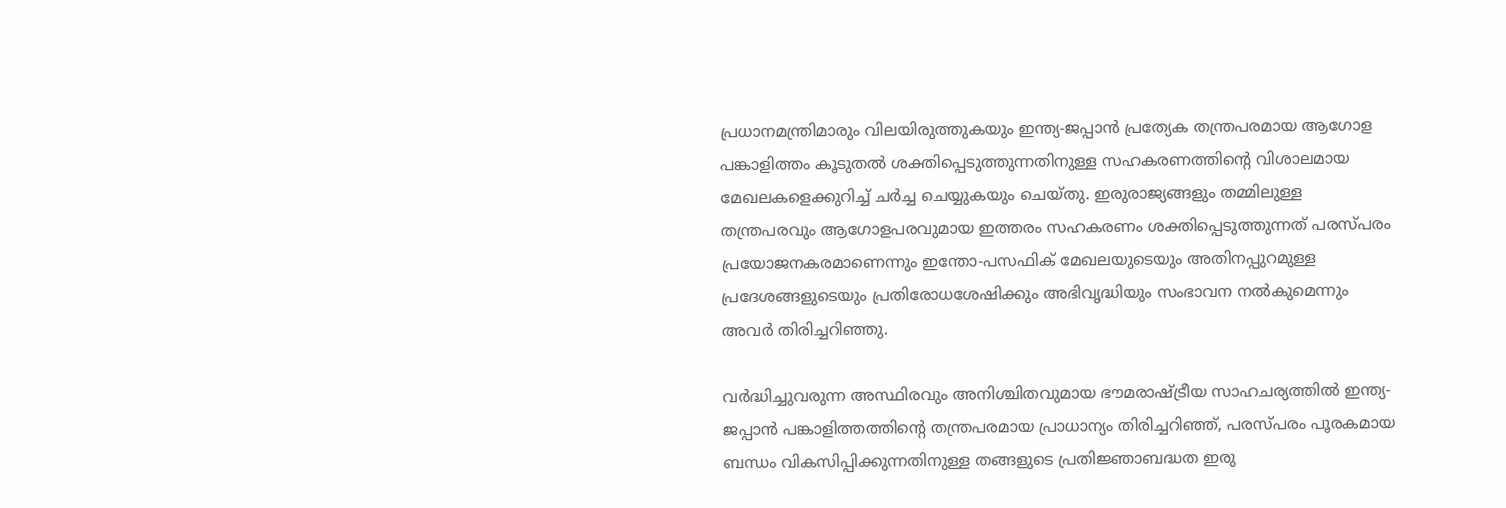പ്രധാനമന്ത്രിമാരും വിലയിരുത്തുകയും ഇന്ത്യ-ജപ്പാൻ പ്രത്യേക തന്ത്രപരമായ ആഗോള പങ്കാളിത്തം കൂടുതൽ ശക്തിപ്പെടുത്തുന്നതിനുള്ള സഹകരണത്തിൻ്റെ വിശാലമായ മേഖലകളെക്കുറിച്ച് ചർച്ച ചെയ്യുകയും ചെയ്തു. ഇരുരാജ്യങ്ങളും തമ്മിലുള്ള തന്ത്രപരവും ആഗോളപരവുമായ ഇത്തരം സഹകരണം ശക്തിപ്പെടുത്തുന്നത് പരസ്പരം പ്രയോജനകരമാണെന്നും ഇന്തോ-പസഫിക് മേഖലയുടെയും അതിനപ്പുറമുള്ള പ്രദേശങ്ങളുടെയും പ്രതിരോധശേഷിക്കും അഭിവൃദ്ധിയും സംഭാവന നൽകുമെന്നും അവർ തിരിച്ചറിഞ്ഞു.

വർദ്ധിച്ചുവരുന്ന അസ്ഥിരവും അനിശ്ചിതവുമായ ഭൗമരാഷ്ട്രീയ സാഹചര്യത്തിൽ ഇന്ത്യ-ജപ്പാൻ പങ്കാളിത്തത്തിന്റെ തന്ത്രപരമായ പ്രാധാന്യം തിരിച്ചറിഞ്ഞ്, പരസ്പരം പൂരകമായ ബന്ധം വികസിപ്പിക്കുന്നതിനുള്ള തങ്ങളുടെ പ്രതിജ്ഞാബദ്ധത ഇരു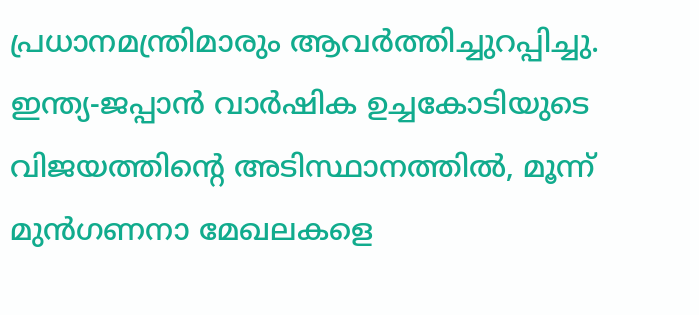പ്രധാനമന്ത്രിമാരും ആവർത്തിച്ചുറപ്പിച്ചു. ഇന്ത്യ-ജപ്പാൻ വാർഷിക ഉച്ചകോടിയുടെ വിജയത്തിന്റെ അടിസ്ഥാനത്തിൽ, മൂന്ന് മുൻഗണനാ മേഖലകളെ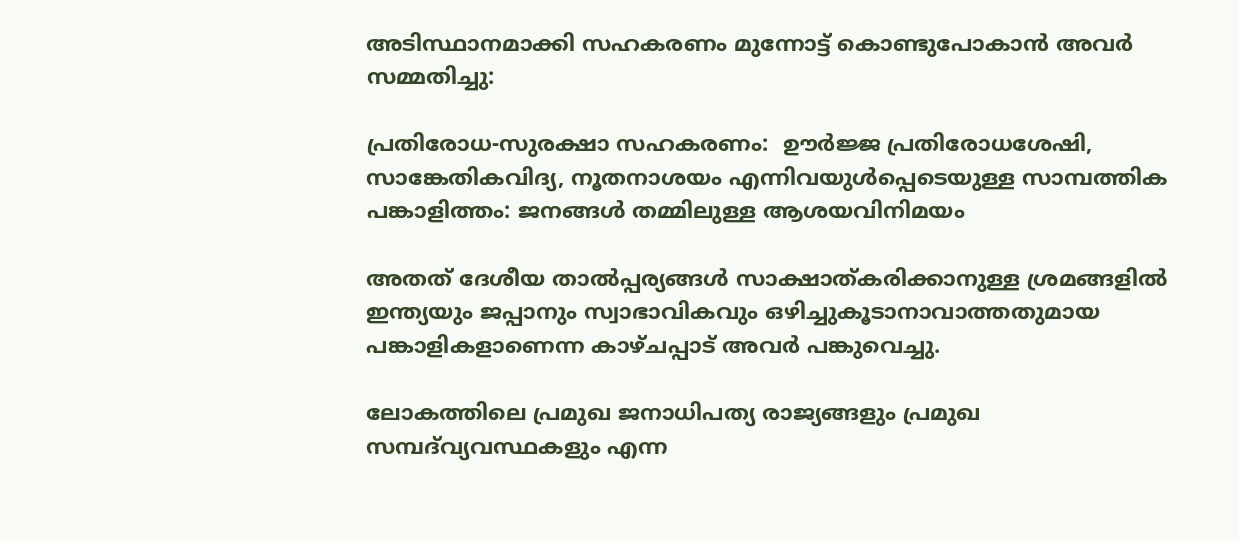അടിസ്ഥാനമാക്കി സഹകരണം മുന്നോട്ട് കൊണ്ടുപോകാൻ അവർ സമ്മതിച്ചു:

പ്രതിരോധ-സുരക്ഷാ സഹകരണം:  ഊർജ്ജ പ്രതിരോധശേഷി, സാങ്കേതികവിദ്യ, നൂതനാശയം എന്നിവയുൾപ്പെടെയുള്ള സാമ്പത്തിക പങ്കാളിത്തം: ജനങ്ങൾ തമ്മിലുള്ള ആശയവിനിമയം

അതത് ദേശീയ താൽപ്പര്യങ്ങൾ സാക്ഷാത്കരിക്കാനുള്ള ശ്രമങ്ങളിൽ ഇന്ത്യയും ജപ്പാനും സ്വാഭാവികവും ഒഴിച്ചുകൂടാനാവാത്തതുമായ പങ്കാളികളാണെന്ന കാഴ്ചപ്പാട് അവർ പങ്കുവെച്ചു.

ലോകത്തിലെ പ്രമുഖ ജനാധിപത്യ രാജ്യങ്ങളും പ്രമുഖ സമ്പദ്‌വ്യവസ്ഥകളും എന്ന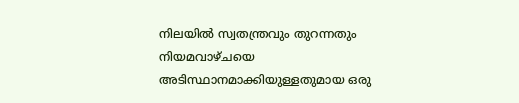നിലയിൽ സ്വതന്ത്രവും തുറന്നതും നിയമവാഴ്ചയെ അടിസ്ഥാനമാക്കിയുള്ളതുമായ ഒരു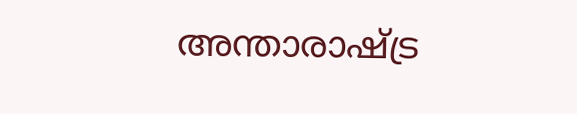അന്താരാഷ്ട്ര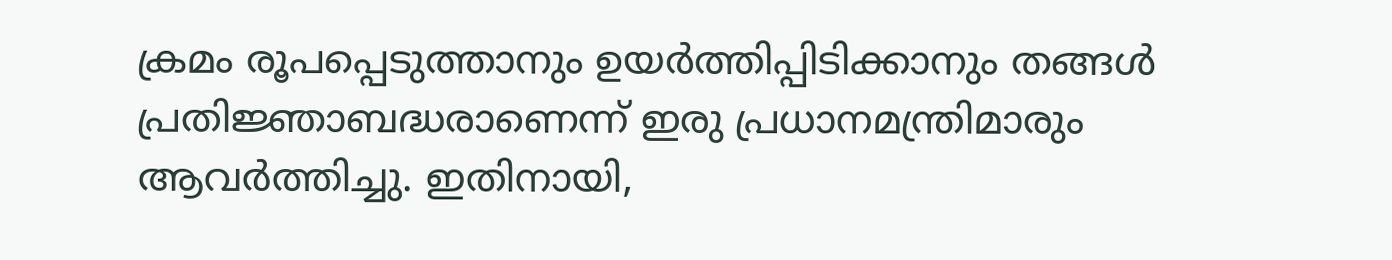ക്രമം രൂപപ്പെടുത്താനും ഉയർത്തിപ്പിടിക്കാനും തങ്ങൾ പ്രതിജ്ഞാബദ്ധരാണെന്ന് ഇരു പ്രധാനമന്ത്രിമാരും ആവർത്തിച്ചു. ഇതിനായി,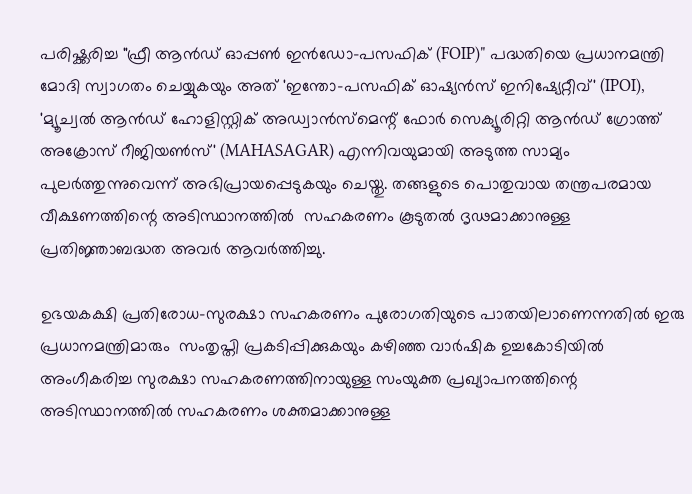പരിഷ്ക്കരിച്ച "ഫ്രീ ആൻഡ് ഓപ്പൺ ഇൻഡോ-പസഫിക് (FOIP)" പദ്ധതിയെ പ്രധാനമന്ത്രി മോദി സ്വാഗതം ചെയ്യുകയും അത് 'ഇന്തോ-പസഫിക് ഓഷ്യൻസ് ഇനിഷ്യേറ്റീവ്' (IPOI), 'മ്യൂച്വൽ ആൻഡ് ഹോളിസ്റ്റിക് അഡ്വാൻസ്‌മെന്റ് ഫോർ സെക്യൂരിറ്റി ആൻഡ് ഗ്രോത്ത് അക്രോസ് റീജിയൺസ്' (MAHASAGAR) എന്നിവയുമായി അടുത്ത സാമ്യം പുലർത്തുന്നുവെന്ന് അഭിപ്രായപ്പെടുകയും ചെയ്തു. തങ്ങളുടെ പൊതുവായ തന്ത്രപരമായ വീക്ഷണത്തിന്റെ അടിസ്ഥാനത്തിൽ  സഹകരണം കൂടുതൽ ദൃഢമാക്കാനുള്ള പ്രതിജ്ഞാബദ്ധത അവർ ആവർത്തിച്ചു.

ഉഭയകക്ഷി പ്രതിരോധ-സുരക്ഷാ സഹകരണം പുരോഗതിയുടെ പാതയിലാണെന്നതിൽ ഇരു പ്രധാനമന്ത്രിമാരും  സംതൃപ്തി പ്രകടിപ്പിക്കുകയും കഴിഞ്ഞ വാർഷിക ഉച്ചകോടിയിൽ അംഗീകരിച്ച സുരക്ഷാ സഹകരണത്തിനായുള്ള സംയുക്ത പ്രഖ്യാപനത്തിന്റെ അടിസ്ഥാനത്തിൽ സഹകരണം ശക്തമാക്കാനുള്ള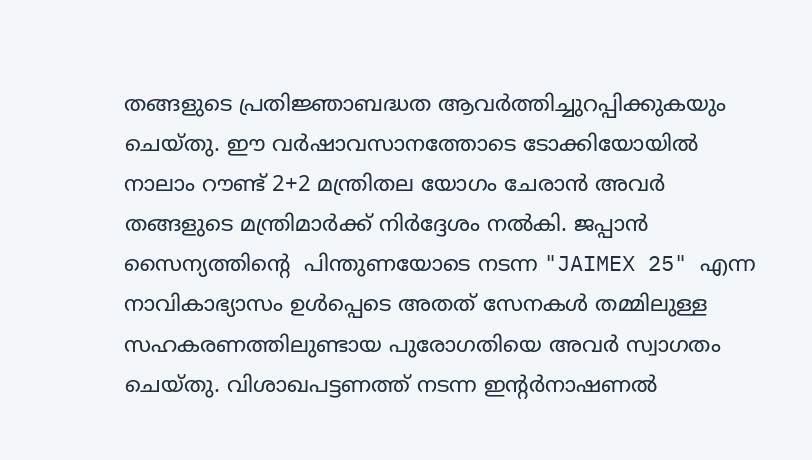തങ്ങളുടെ പ്രതിജ്ഞാബദ്ധത ആവർത്തിച്ചുറപ്പിക്കുകയും ചെയ്തു. ഈ വർഷാവസാനത്തോടെ ടോക്കിയോയിൽ നാലാം റൗണ്ട് 2+2 മന്ത്രിതല യോഗം ചേരാൻ അവർ തങ്ങളുടെ മന്ത്രിമാർക്ക് നിർദ്ദേശം നൽകി. ജപ്പാൻ സൈന്യത്തിൻ്റെ  പിന്തുണയോടെ നടന്ന "JAIMEX 25" എന്ന നാവികാഭ്യാസം ഉൾപ്പെടെ അതത് സേനകൾ തമ്മിലുള്ള സഹകരണത്തിലുണ്ടായ പുരോഗതിയെ അവർ സ്വാഗതം ചെയ്തു. വിശാഖപട്ടണത്ത് നടന്ന ഇന്റർനാഷണൽ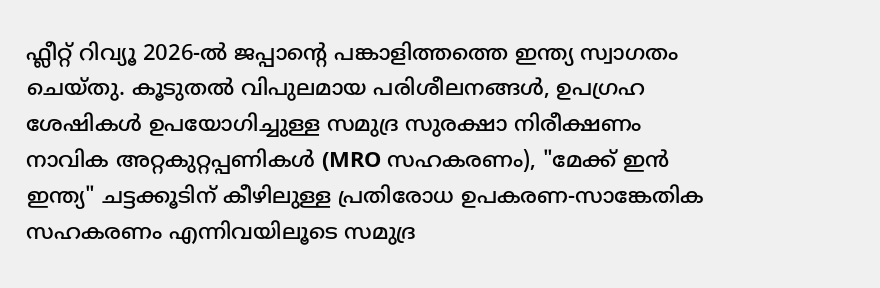ഫ്ലീറ്റ് റിവ്യൂ 2026-ൽ ജപ്പാന്റെ പങ്കാളിത്തത്തെ ഇന്ത്യ സ്വാഗതം ചെയ്തു. കൂടുതൽ വിപുലമായ പരിശീലനങ്ങൾ, ഉപഗ്രഹ ശേഷികൾ ഉപയോഗിച്ചുള്ള സമുദ്ര സുരക്ഷാ നിരീക്ഷണം നാവിക അറ്റകുറ്റപ്പണികൾ (MRO സഹകരണം), "മേക്ക് ഇൻ ഇന്ത്യ" ചട്ടക്കൂടിന് കീഴിലുള്ള പ്രതിരോധ ഉപകരണ-സാങ്കേതിക സഹകരണം എന്നിവയിലൂടെ സമുദ്ര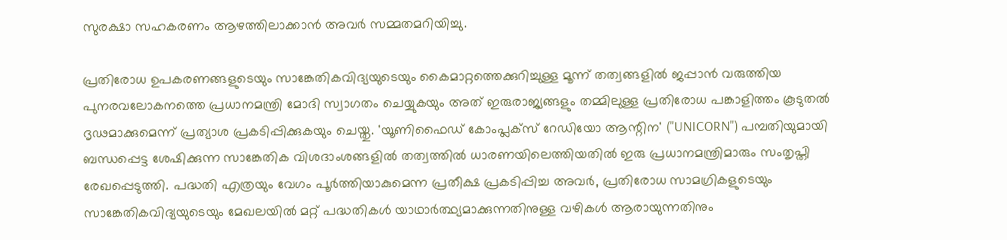സുരക്ഷാ സഹകരണം ആഴത്തിലാക്കാൻ അവർ സമ്മതമറിയിച്ചു.

പ്രതിരോധ ഉപകരണങ്ങളുടെയും സാങ്കേതികവിദ്യയുടെയും കൈമാറ്റത്തെക്കുറിച്ചുള്ള മൂന്ന് തത്വങ്ങളിൽ ജപ്പാൻ വരുത്തിയ പുനരവലോകനത്തെ പ്രധാനമന്ത്രി മോദി സ്വാഗതം ചെയ്യുകയും അത് ഇരുരാജ്യങ്ങളും തമ്മിലുള്ള പ്രതിരോധ പങ്കാളിത്തം കൂടുതൽ ദൃഢമാക്കുമെന്ന് പ്രത്യാശ പ്രകടിപ്പിക്കുകയും ചെയ്തു. 'യൂണിഫൈഡ് കോംപ്ലക്സ് റേഡിയോ ആന്റിന' ("UNICORN") പമ്പതിയുമായി ബന്ധപ്പെട്ട ശേഷിക്കുന്ന സാങ്കേതിക വിശദാംശങ്ങളിൽ തത്വത്തിൽ ധാരണയിലെത്തിയതിൽ ഇരു പ്രധാനമന്ത്രിമാരും സംതൃപ്തി രേഖപ്പെടുത്തി. പദ്ധതി എത്രയും വേഗം പൂർത്തിയാകുമെന്ന പ്രതീക്ഷ പ്രകടിപ്പിച്ച അവർ, പ്രതിരോധ സാമഗ്രികളുടെയും സാങ്കേതികവിദ്യയുടെയും മേഖലയിൽ മറ്റ് പദ്ധതികൾ യാഥാർത്ഥ്യമാക്കുന്നതിനുള്ള വഴികൾ ആരായുന്നതിനും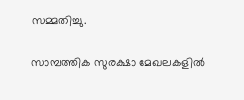സമ്മതിച്ചു.

സാമ്പത്തിക സുരക്ഷാ മേഖലകളിൽ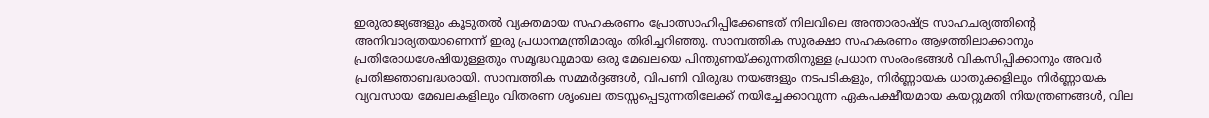ഇരുരാജ്യങ്ങളും കൂടുതൽ വ്യക്തമായ സഹകരണം പ്രോത്സാഹിപ്പിക്കേണ്ടത് നിലവിലെ അന്താരാഷ്ട്ര സാഹചര്യത്തിൻ്റെ അനിവാര്യതയാണെന്ന് ഇരു പ്രധാനമന്ത്രിമാരും തിരിച്ചറിഞ്ഞു. സാമ്പത്തിക സുരക്ഷാ സഹകരണം ആഴത്തിലാക്കാനും പ്രതിരോധശേഷിയുള്ളതും സമൃദ്ധവുമായ ഒരു മേഖലയെ പിന്തുണയ്ക്കുന്നതിനുള്ള പ്രധാന സംരംഭങ്ങൾ വികസിപ്പിക്കാനും അവർ പ്രതിജ്ഞാബദ്ധരായി. സാമ്പത്തിക സമ്മർദ്ദങ്ങൾ, വിപണി വിരുദ്ധ നയങ്ങളും നടപടികളും, നിർണ്ണായക ധാതുക്കളിലും നിർണ്ണായക വ്യവസായ മേഖലകളിലും വിതരണ ശൃംഖല തടസ്സപ്പെടുന്നതിലേക്ക് നയിച്ചേക്കാവുന്ന ഏകപക്ഷീയമായ കയറ്റുമതി നിയന്ത്രണങ്ങൾ, വില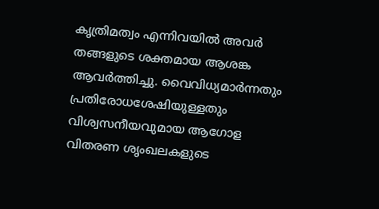കൃത്രിമത്വം എന്നിവയിൽ അവർ തങ്ങളുടെ ശക്തമായ ആശങ്ക ആവർത്തിച്ചു. വൈവിധ്യമാർന്നതും പ്രതിരോധശേഷിയുള്ളതും വിശ്വസനീയവുമായ ആഗോള വിതരണ ശൃംഖലകളുടെ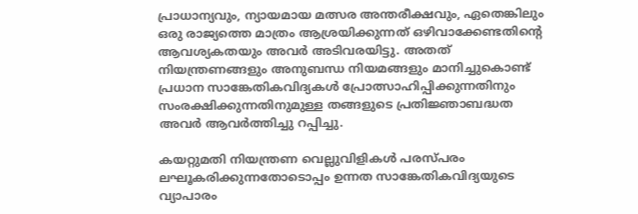പ്രാധാന്യവും, ന്യായമായ മത്സര അന്തരീക്ഷവും, ഏതെങ്കിലും ഒരു രാജ്യത്തെ മാത്രം ആശ്രയിക്കുന്നത് ഒഴിവാക്കേണ്ടതിന്റെ ആവശ്യകതയും അവർ അടിവരയിട്ടു. അതത് നിയന്ത്രണങ്ങളും അനുബന്ധ നിയമങ്ങളും മാനിച്ചുകൊണ്ട് പ്രധാന സാങ്കേതികവിദ്യകൾ പ്രോത്സാഹിപ്പിക്കുന്നതിനും സംരക്ഷിക്കുന്നതിനുമുള്ള തങ്ങളുടെ പ്രതിജ്ഞാബദ്ധത അവർ ആവർത്തിച്ചു റപ്പിച്ചു.

കയറ്റുമതി നിയന്ത്രണ വെല്ലുവിളികൾ പരസ്പരം ലഘൂകരിക്കുന്നതോടൊപ്പം ഉന്നത സാങ്കേതികവിദ്യയുടെ  വ്യാപാരം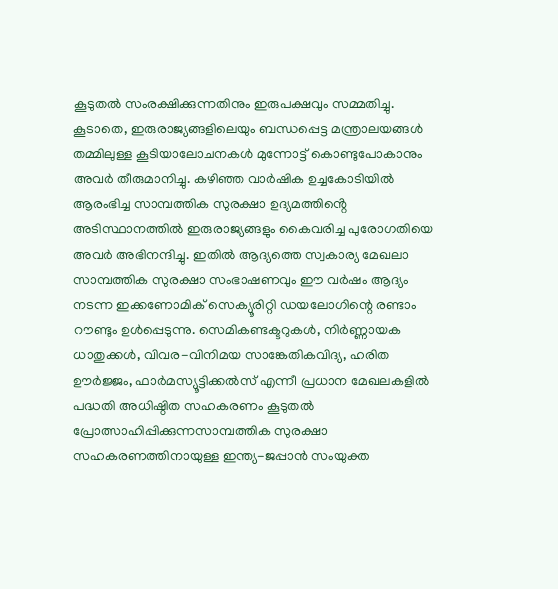കൂടുതൽ സംരക്ഷിക്കുന്നതിനും ഇരുപക്ഷവും സമ്മതിച്ചു. കൂടാതെ, ഇരുരാജ്യങ്ങളിലെയും ബന്ധപ്പെട്ട മന്ത്രാലയങ്ങൾ തമ്മിലുള്ള കൂടിയാലോചനകൾ മുന്നോട്ട് കൊണ്ടുപോകാനും അവർ തീരുമാനിച്ചു. കഴിഞ്ഞ വാർഷിക ഉച്ചകോടിയിൽ ആരംഭിച്ച സാമ്പത്തിക സുരക്ഷാ ഉദ്യമത്തിൻ്റെ അടിസ്ഥാനത്തിൽ ഇരുരാജ്യങ്ങളും കൈവരിച്ച പുരോഗതിയെ അവർ അഭിനന്ദിച്ചു. ഇതിൽ ആദ്യത്തെ സ്വകാര്യ മേഖലാ സാമ്പത്തിക സുരക്ഷാ സംഭാഷണവും ഈ വർഷം ആദ്യം നടന്ന ഇക്കണോമിക് സെക്യൂരിറ്റി ഡയലോഗിന്റെ രണ്ടാം റൗണ്ടും ഉൾപ്പെടുന്നു. സെമികണ്ടക്ടറുകൾ, നിർണ്ണായക ധാതുക്കൾ, വിവര-വിനിമയ സാങ്കേതികവിദ്യ, ഹരിത ഊർജ്ജം, ഫാർമസ്യൂട്ടിക്കൽസ് എന്നീ പ്രധാന മേഖലകളിൽ പദ്ധതി അധിഷ്ഠിത സഹകരണം കൂടുതൽ പ്രോത്സാഹിപ്പിക്കുന്നസാമ്പത്തിക സുരക്ഷാ സഹകരണത്തിനായുള്ള ഇന്ത്യ-ജപ്പാൻ സംയുക്ത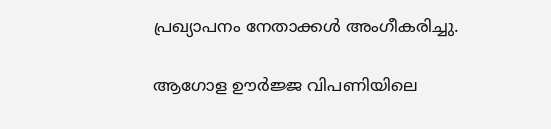പ്രഖ്യാപനം നേതാക്കൾ അംഗീകരിച്ചു.

ആഗോള ഊർജ്ജ വിപണിയിലെ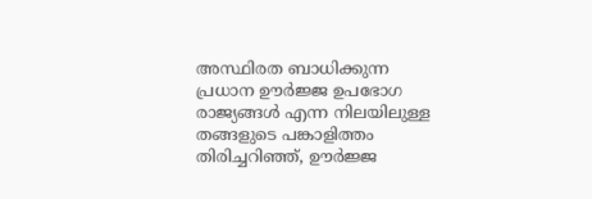അസ്ഥിരത ബാധിക്കുന്ന പ്രധാന ഊർജ്ജ ഉപഭോഗ രാജ്യങ്ങൾ എന്ന നിലയിലുള്ള തങ്ങളുടെ പങ്കാളിത്തം തിരിച്ചറിഞ്ഞ്, ഊർജ്ജ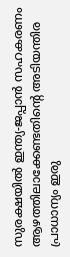സുരക്ഷയിൽ ഇന്ത്യ-ജപ്പാൻ സഹകരണം ആഴത്തിലാക്കേണ്ടതിന്റെ അടിയന്തിര പ്രാധാന്യം ഇരു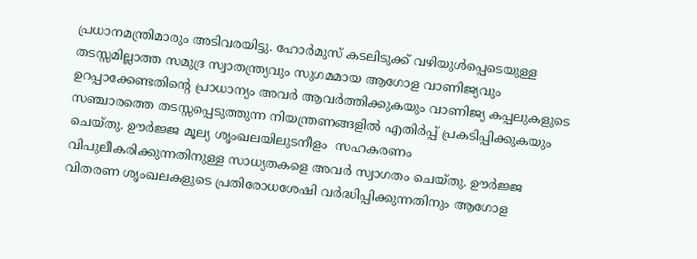പ്രധാനമന്ത്രിമാരും അടിവരയിട്ടു. ഹോർമുസ് കടലിടുക്ക് വഴിയുൾപ്പെടെയുള്ള തടസ്സമില്ലാത്ത സമുദ്ര സ്വാതന്ത്ര്യവും സുഗമമായ ആഗോള വാണിജ്യവും ഉറപ്പാക്കേണ്ടതിന്റെ പ്രാധാന്യം അവർ ആവർത്തിക്കുകയും വാണിജ്യ കപ്പലുകളുടെ സഞ്ചാരത്തെ തടസ്സപ്പെടുത്തുന്ന നിയന്ത്രണങ്ങളിൽ എതിർപ്പ് പ്രകടിപ്പിക്കുകയും ചെയ്തു. ഊർജ്ജ മൂല്യ ശൃംഖലയിലുടനീളം  സഹകരണം വിപുലീകരിക്കുന്നതിനുള്ള സാധ്യതകളെ അവർ സ്വാഗതം ചെയ്തു. ഊർജ്ജ വിതരണ ശൃംഖലകളുടെ പ്രതിരോധശേഷി വർദ്ധിപ്പിക്കുന്നതിനും ആഗോള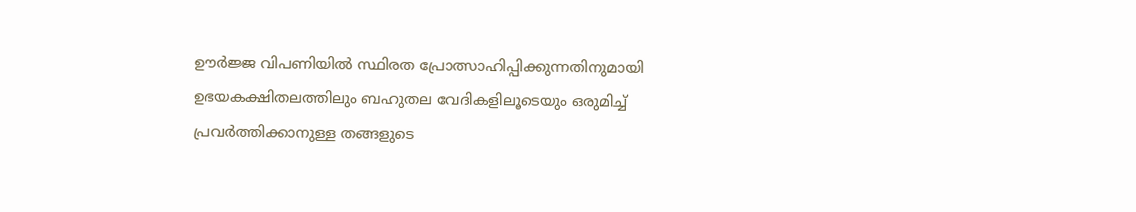ഊർജ്ജ വിപണിയിൽ സ്ഥിരത പ്രോത്സാഹിപ്പിക്കുന്നതിനുമായി ഉഭയകക്ഷിതലത്തിലും ബഹുതല വേദികളിലൂടെയും ഒരുമിച്ച് പ്രവർത്തിക്കാനുള്ള തങ്ങളുടെ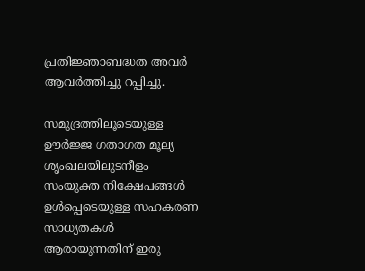പ്രതിജ്ഞാബദ്ധത അവർ ആവർത്തിച്ചു റപ്പിച്ചു.

സമുദ്രത്തിലൂടെയുള്ള ഊർജ്ജ ഗതാഗത മൂല്യ ശൃംഖലയിലുടനീളം സംയുക്ത നിക്ഷേപങ്ങൾ ഉൾപ്പെടെയുള്ള സഹകരണ സാധ്യതകൾ ആരായുന്നതിന് ഇരു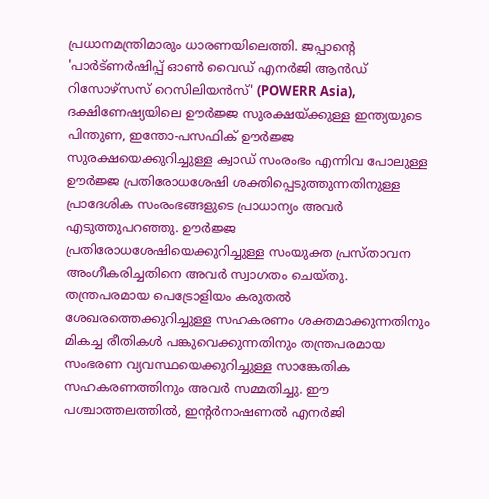പ്രധാനമന്ത്രിമാരും ധാരണയിലെത്തി. ജപ്പാന്റെ 'പാർട്ണർഷിപ്പ് ഓൺ വൈഡ് എനർജി ആൻഡ് റിസോഴ്‌സസ് റെസിലിയൻസ്' (POWERR Asia), ദക്ഷിണേഷ്യയിലെ ഊർജ്ജ സുരക്ഷയ്ക്കുള്ള ഇന്ത്യയുടെ പിന്തുണ, ഇന്തോ-പസഫിക് ഊർജ്ജ സുരക്ഷയെക്കുറിച്ചുള്ള ക്വാഡ് സംരംഭം എന്നിവ പോലുള്ള ഊർജ്ജ പ്രതിരോധശേഷി ശക്തിപ്പെടുത്തുന്നതിനുള്ള പ്രാദേശിക സംരംഭങ്ങളുടെ പ്രാധാന്യം അവർ എടുത്തുപറഞ്ഞു. ഊർജ്ജ പ്രതിരോധശേഷിയെക്കുറിച്ചുള്ള സംയുക്ത പ്രസ്താവന അംഗീകരിച്ചതിനെ അവർ സ്വാഗതം ചെയ്തു. തന്ത്രപരമായ പെട്രോളിയം കരുതൽ ശേഖരത്തെക്കുറിച്ചുള്ള സഹകരണം ശക്തമാക്കുന്നതിനും മികച്ച രീതികൾ പങ്കുവെക്കുന്നതിനും തന്ത്രപരമായ സംഭരണ വ്യവസ്ഥയെക്കുറിച്ചുള്ള സാങ്കേതിക സഹകരണത്തിനും അവർ സമ്മതിച്ചു. ഈ പശ്ചാത്തലത്തിൽ, ഇന്റർനാഷണൽ എനർജി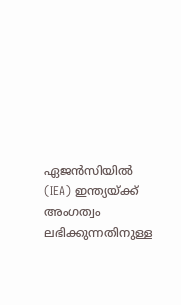ഏജൻസിയിൽ (IEA) ഇന്ത്യയ്ക്ക് അംഗത്വം ലഭിക്കുന്നതിനുള്ള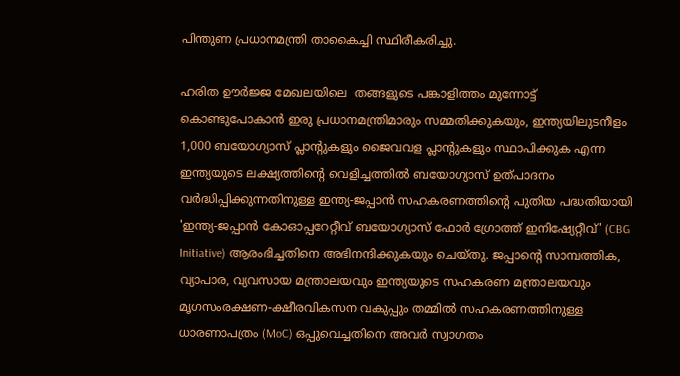പിന്തുണ പ്രധാനമന്ത്രി താകൈച്ചി സ്ഥിരീകരിച്ചു.

ഹരിത ഊർജ്ജ മേഖലയിലെ  തങ്ങളുടെ പങ്കാളിത്തം മുന്നോട്ട് കൊണ്ടുപോകാൻ ഇരു പ്രധാനമന്ത്രിമാരും സമ്മതിക്കുകയും, ഇന്ത്യയിലുടനീളം 1,000 ബയോഗ്യാസ് പ്ലാന്റുകളും ജൈവവള പ്ലാന്റുകളും സ്ഥാപിക്കുക എന്ന ഇന്ത്യയുടെ ലക്ഷ്യത്തിന്റെ വെളിച്ചത്തിൽ ബയോഗ്യാസ് ഉത്പാദനം വർദ്ധിപ്പിക്കുന്നതിനുള്ള ഇന്ത്യ-ജപ്പാൻ സഹകരണത്തിന്റെ പുതിയ പദ്ധതിയായി 'ഇന്ത്യ-ജപ്പാൻ കോഓപ്പറേറ്റീവ് ബയോഗ്യാസ് ഫോർ ഗ്രോത്ത് ഇനിഷ്യേറ്റീവ്' (CBG Initiative) ആരംഭിച്ചതിനെ അഭിനന്ദിക്കുകയും ചെയ്തു. ജപ്പാന്റെ സാമ്പത്തിക, വ്യാപാര, വ്യവസായ മന്ത്രാലയവും ഇന്ത്യയുടെ സഹകരണ മന്ത്രാലയവും മൃഗസംരക്ഷണ-ക്ഷീരവികസന വകുപ്പും തമ്മിൽ സഹകരണത്തിനുള്ള ധാരണാപത്രം (MoC) ഒപ്പുവെച്ചതിനെ അവർ സ്വാഗതം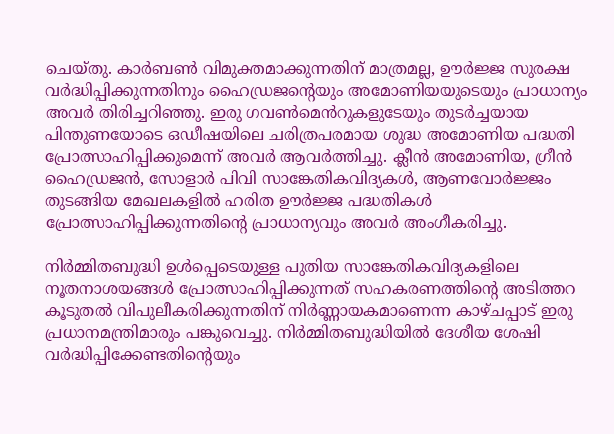ചെയ്തു. കാർബൺ വിമുക്തമാക്കുന്നതിന് മാത്രമല്ല, ഊർജ്ജ സുരക്ഷ വർദ്ധിപ്പിക്കുന്നതിനും ഹൈഡ്രജന്റെയും അമോണിയയുടെയും പ്രാധാന്യം അവർ തിരിച്ചറിഞ്ഞു. ഇരു ഗവൺമെൻറുകളുടേയും തുടർച്ചയായ പിന്തുണയോടെ ഒഡീഷയിലെ ചരിത്രപരമായ ശുദ്ധ അമോണിയ പദ്ധതി പ്രോത്സാഹിപ്പിക്കുമെന്ന് അവർ ആവർത്തിച്ചു. ക്ലീൻ അമോണിയ, ഗ്രീൻ ഹൈഡ്രജൻ, സോളാർ പിവി സാങ്കേതികവിദ്യകൾ, ആണവോർജ്ജം തുടങ്ങിയ മേഖലകളിൽ ഹരിത ഊർജ്ജ പദ്ധതികൾ പ്രോത്സാഹിപ്പിക്കുന്നതിന്റെ പ്രാധാന്യവും അവർ അംഗീകരിച്ചു.

നിർമ്മിതബുദ്ധി ഉൾപ്പെടെയുള്ള പുതിയ സാങ്കേതികവിദ്യകളിലെ നൂതനാശയങ്ങൾ പ്രോത്സാഹിപ്പിക്കുന്നത് സഹകരണത്തിന്റെ അടിത്തറ കൂടുതൽ വിപുലീകരിക്കുന്നതിന് നിർണ്ണായകമാണെന്ന കാഴ്ചപ്പാട് ഇരു പ്രധാനമന്ത്രിമാരും പങ്കുവെച്ചു. നിർമ്മിതബുദ്ധിയിൽ ദേശീയ ശേഷി വർദ്ധിപ്പിക്കേണ്ടതിന്റെയും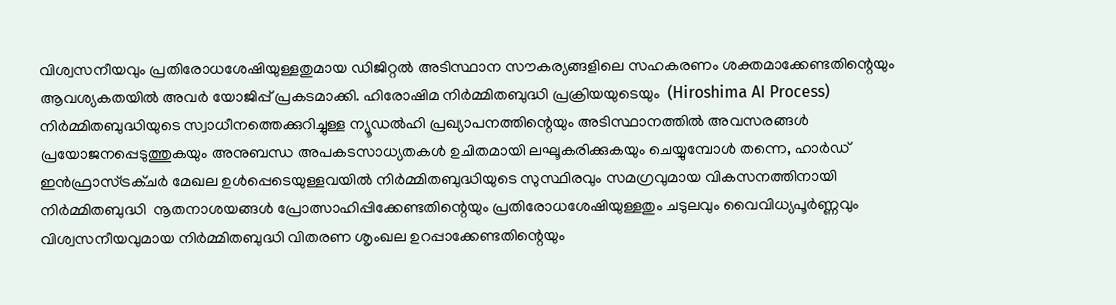വിശ്വസനീയവും പ്രതിരോധശേഷിയുള്ളതുമായ ഡിജിറ്റൽ അടിസ്ഥാന സൗകര്യങ്ങളിലെ സഹകരണം ശക്തമാക്കേണ്ടതിന്റെയും ആവശ്യകതയിൽ അവർ യോജിപ്പ് പ്രകടമാക്കി. ഹിരോഷിമ നിർമ്മിതബുദ്ധി പ്രക്രിയയുടെയും  (Hiroshima AI Process) നിർമ്മിതബുദ്ധിയുടെ സ്വാധീനത്തെക്കുറിച്ചുള്ള ന്യൂഡൽഹി പ്രഖ്യാപനത്തിന്റെയും അടിസ്ഥാനത്തിൽ അവസരങ്ങൾ പ്രയോജനപ്പെടുത്തുകയും അനുബന്ധ അപകടസാധ്യതകൾ ഉചിതമായി ലഘൂകരിക്കുകയും ചെയ്യുമ്പോൾ തന്നെ, ഹാർഡ് ഇൻഫ്രാസ്ട്രക്ചർ മേഖല ഉൾപ്പെടെയുള്ളവയിൽ നിർമ്മിതബുദ്ധിയുടെ സുസ്ഥിരവും സമഗ്രവുമായ വികസനത്തിനായി നിർമ്മിതബുദ്ധി  നൂതനാശയങ്ങൾ പ്രോത്സാഹിപ്പിക്കേണ്ടതിന്റെയും പ്രതിരോധശേഷിയുള്ളതും ചടുലവും വൈവിധ്യപൂർണ്ണവും വിശ്വസനീയവുമായ നിർമ്മിതബുദ്ധി വിതരണ ശൃംഖല ഉറപ്പാക്കേണ്ടതിന്റെയും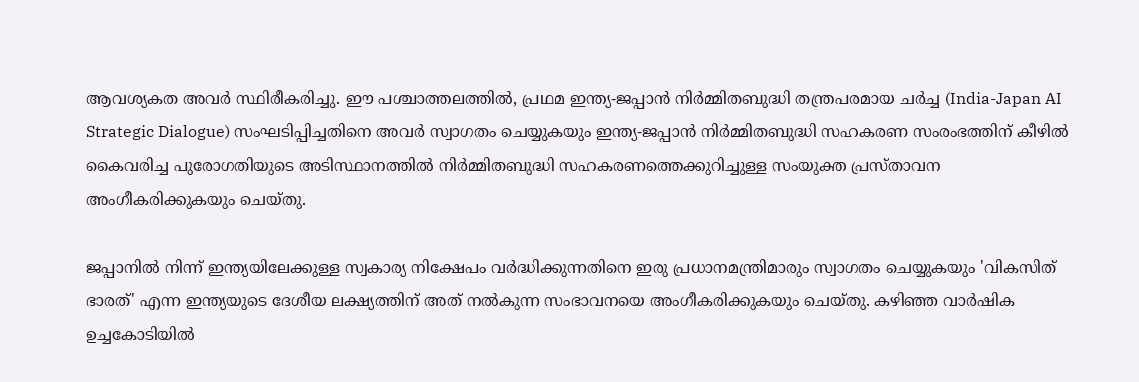ആവശ്യകത അവർ സ്ഥിരീകരിച്ചു. ഈ പശ്ചാത്തലത്തിൽ, പ്രഥമ ഇന്ത്യ-ജപ്പാൻ നിർമ്മിതബുദ്ധി തന്ത്രപരമായ ചർച്ച (India-Japan AI Strategic Dialogue) സംഘടിപ്പിച്ചതിനെ അവർ സ്വാഗതം ചെയ്യുകയും ഇന്ത്യ-ജപ്പാൻ നിർമ്മിതബുദ്ധി സഹകരണ സംരംഭത്തിന് കീഴിൽ കൈവരിച്ച പുരോഗതിയുടെ അടിസ്ഥാനത്തിൽ നിർമ്മിതബുദ്ധി സഹകരണത്തെക്കുറിച്ചുള്ള സംയുക്ത പ്രസ്താവന അംഗീകരിക്കുകയും ചെയ്തു.

ജപ്പാനിൽ നിന്ന് ഇന്ത്യയിലേക്കുള്ള സ്വകാര്യ നിക്ഷേപം വർദ്ധിക്കുന്നതിനെ ഇരു പ്രധാനമന്ത്രിമാരും സ്വാഗതം ചെയ്യുകയും 'വികസിത് ഭാരത്' എന്ന ഇന്ത്യയുടെ ദേശീയ ലക്ഷ്യത്തിന് അത് നൽകുന്ന സംഭാവനയെ അംഗീകരിക്കുകയും ചെയ്തു. കഴിഞ്ഞ വാർഷിക ഉച്ചകോടിയിൽ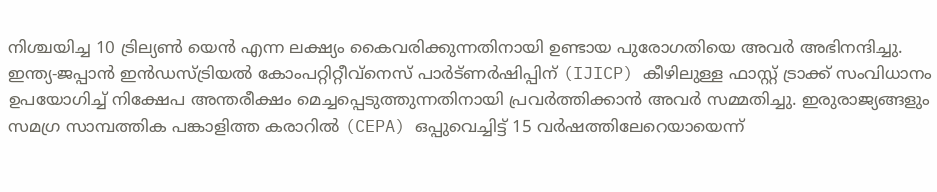നിശ്ചയിച്ച 10 ട്രില്യൺ യെൻ എന്ന ലക്ഷ്യം കൈവരിക്കുന്നതിനായി ഉണ്ടായ പുരോഗതിയെ അവർ അഭിനന്ദിച്ചു. ഇന്ത്യ-ജപ്പാൻ ഇൻഡസ്ട്രിയൽ കോംപറ്റിറ്റീവ്‌നെസ് പാർട്ണർഷിപ്പിന് (IJICP) കീഴിലുള്ള ഫാസ്റ്റ് ട്രാക്ക് സംവിധാനം ഉപയോഗിച്ച് നിക്ഷേപ അന്തരീക്ഷം മെച്ചപ്പെടുത്തുന്നതിനായി പ്രവർത്തിക്കാൻ അവർ സമ്മതിച്ചു. ഇരുരാജ്യങ്ങളും സമഗ്ര സാമ്പത്തിക പങ്കാളിത്ത കരാറിൽ (CEPA) ഒപ്പുവെച്ചിട്ട് 15 വർഷത്തിലേറെയായെന്ന്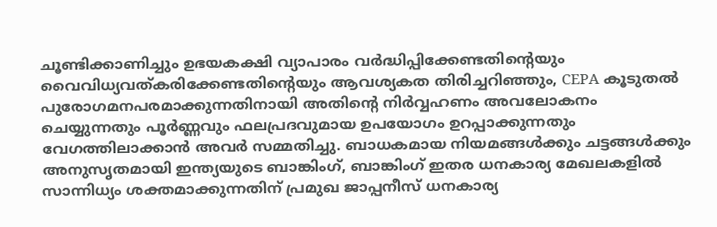ചൂണ്ടിക്കാണിച്ചും ഉഭയകക്ഷി വ്യാപാരം വർദ്ധിപ്പിക്കേണ്ടതിന്റെയും വൈവിധ്യവത്കരിക്കേണ്ടതിന്റെയും ആവശ്യകത തിരിച്ചറിഞ്ഞും, CEPA കൂടുതൽ പുരോഗമനപരമാക്കുന്നതിനായി അതിന്റെ നിർവ്വഹണം അവലോകനം ചെയ്യുന്നതും പൂർണ്ണവും ഫലപ്രദവുമായ ഉപയോഗം ഉറപ്പാക്കുന്നതും വേഗത്തിലാക്കാൻ അവർ സമ്മതിച്ചു. ബാധകമായ നിയമങ്ങൾക്കും ചട്ടങ്ങൾക്കും അനുസൃതമായി ഇന്ത്യയുടെ ബാങ്കിംഗ്, ബാങ്കിംഗ് ഇതര ധനകാര്യ മേഖലകളിൽ സാന്നിധ്യം ശക്തമാക്കുന്നതിന് പ്രമുഖ ജാപ്പനീസ് ധനകാര്യ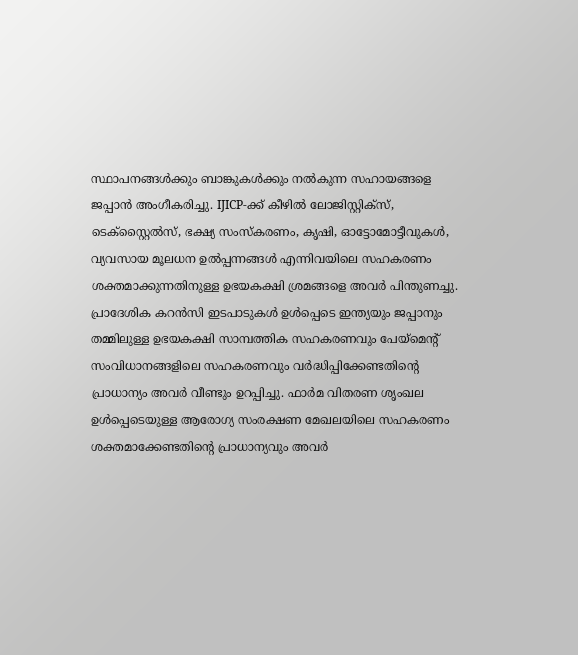സ്ഥാപനങ്ങൾക്കും ബാങ്കുകൾക്കും നൽകുന്ന സഹായങ്ങളെ ജപ്പാൻ അംഗീകരിച്ചു. IJICP-ക്ക് കീഴിൽ ലോജിസ്റ്റിക്സ്, ടെക്സ്റ്റൈൽസ്, ഭക്ഷ്യ സംസ്കരണം, കൃഷി, ഓട്ടോമോട്ടീവുകൾ, വ്യവസായ മൂലധന ഉൽപ്പന്നങ്ങൾ എന്നിവയിലെ സഹകരണം ശക്തമാക്കുന്നതിനുള്ള ഉഭയകക്ഷി ശ്രമങ്ങളെ അവർ പിന്തുണച്ചു. പ്രാദേശിക കറൻസി ഇടപാടുകൾ ഉൾപ്പെടെ ഇന്ത്യയും ജപ്പാനും തമ്മിലുള്ള ഉഭയകക്ഷി സാമ്പത്തിക സഹകരണവും പേയ്‌മെന്റ് സംവിധാനങ്ങളിലെ സഹകരണവും വർദ്ധിപ്പിക്കേണ്ടതിന്റെ പ്രാധാന്യം അവർ വീണ്ടും ഉറപ്പിച്ചു. ഫാർമ വിതരണ ശൃംഖല ഉൾപ്പെടെയുള്ള ആരോഗ്യ സംരക്ഷണ മേഖലയിലെ സഹകരണം ശക്തമാക്കേണ്ടതിന്റെ പ്രാധാന്യവും അവർ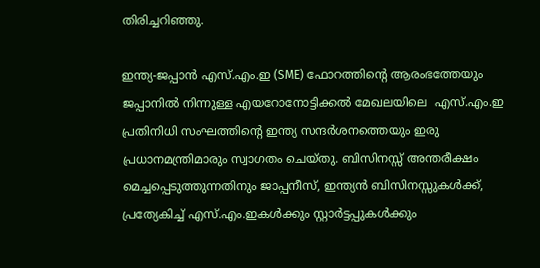തിരിച്ചറിഞ്ഞു.

ഇന്ത്യ-ജപ്പാൻ എസ്.എം.ഇ (SME) ഫോറത്തിന്റെ ആരംഭത്തേയും ജപ്പാനിൽ നിന്നുള്ള എയറോനോട്ടിക്കൽ മേഖലയിലെ  എസ്.എം.ഇ പ്രതിനിധി സംഘത്തിന്റെ ഇന്ത്യ സന്ദർശനത്തെയും ഇരു പ്രധാനമന്ത്രിമാരും സ്വാഗതം ചെയ്തു. ബിസിനസ്സ് അന്തരീക്ഷം മെച്ചപ്പെടുത്തുന്നതിനും ജാപ്പനീസ്, ഇന്ത്യൻ ബിസിനസ്സുകൾക്ക്, പ്രത്യേകിച്ച് എസ്.എം.ഇകൾക്കും സ്റ്റാർട്ടപ്പുകൾക്കും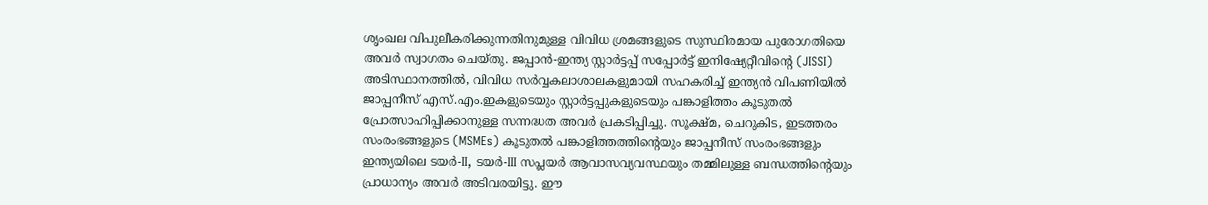ശൃംഖല വിപുലീകരിക്കുന്നതിനുമുള്ള വിവിധ ശ്രമങ്ങളുടെ സുസ്ഥിരമായ പുരോഗതിയെ അവർ സ്വാഗതം ചെയ്തു. ജപ്പാൻ-ഇന്ത്യ സ്റ്റാർട്ടപ്പ് സപ്പോർട്ട് ഇനിഷ്യേറ്റീവിന്റെ (JISSI) അടിസ്ഥാനത്തിൽ, വിവിധ സർവ്വകലാശാലകളുമായി സഹകരിച്ച് ഇന്ത്യൻ വിപണിയിൽ ജാപ്പനീസ് എസ്.എം.ഇകളുടെയും സ്റ്റാർട്ടപ്പുകളുടെയും പങ്കാളിത്തം കൂടുതൽ പ്രോത്സാഹിപ്പിക്കാനുള്ള സന്നദ്ധത അവർ പ്രകടിപ്പിച്ചു. സൂക്ഷ്മ, ചെറുകിട, ഇടത്തരം സംരംഭങ്ങളുടെ (MSMEs) കൂടുതൽ പങ്കാളിത്തത്തിന്റെയും ജാപ്പനീസ് സംരംഭങ്ങളും ഇന്ത്യയിലെ ടയർ-II, ടയർ-III സപ്ലയർ ആവാസവ്യവസ്ഥയും തമ്മിലുള്ള ബന്ധത്തിന്റെയും പ്രാധാന്യം അവർ അടിവരയിട്ടു. ഈ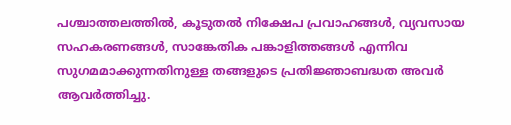പശ്ചാത്തലത്തിൽ, കൂടുതൽ നിക്ഷേപ പ്രവാഹങ്ങൾ, വ്യവസായ സഹകരണങ്ങൾ, സാങ്കേതിക പങ്കാളിത്തങ്ങൾ എന്നിവ സുഗമമാക്കുന്നതിനുള്ള തങ്ങളുടെ പ്രതിജ്ഞാബദ്ധത അവർ ആവർത്തിച്ചു.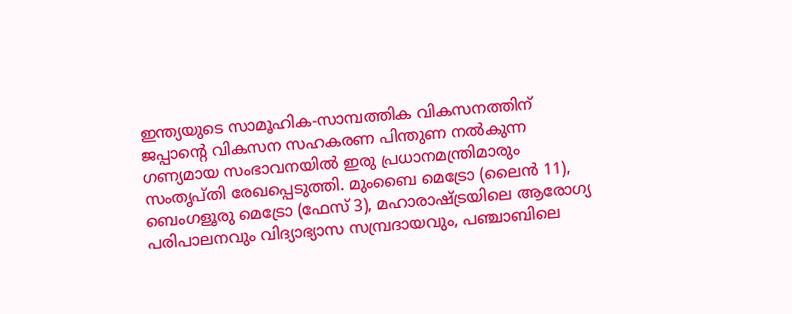ഇന്ത്യയുടെ സാമൂഹിക-സാമ്പത്തിക വികസനത്തിന് ജപ്പാന്റെ വികസന സഹകരണ പിന്തുണ നൽകുന്ന ഗണ്യമായ സംഭാവനയിൽ ഇരു പ്രധാനമന്ത്രിമാരും സംതൃപ്തി രേഖപ്പെടുത്തി. മുംബൈ മെട്രോ (ലൈൻ 11), ബെംഗളൂരു മെട്രോ (ഫേസ് 3), മഹാരാഷ്ട്രയിലെ ആരോഗ്യ പരിപാലനവും വിദ്യാഭ്യാസ സമ്പ്രദായവും, പഞ്ചാബിലെ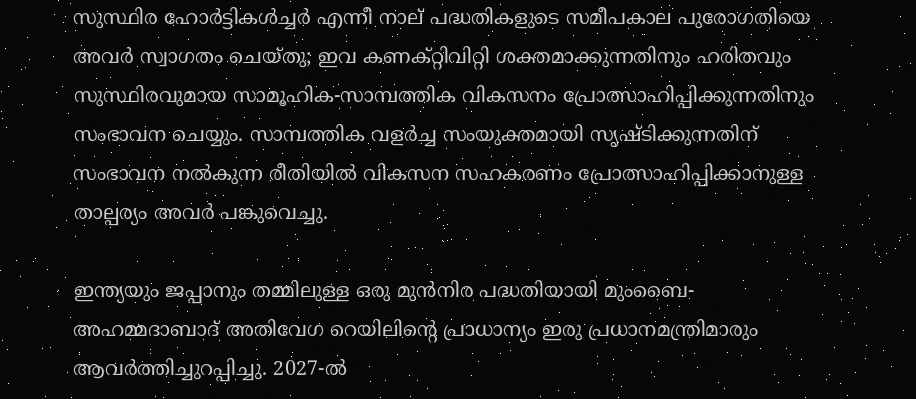സുസ്ഥിര ഹോർട്ടികൾച്ചർ എന്നീ നാല് പദ്ധതികളുടെ സമീപകാല പുരോഗതിയെ അവർ സ്വാഗതം ചെയ്തു; ഇവ കണക്റ്റിവിറ്റി ശക്തമാക്കുന്നതിനും ഹരിതവും സുസ്ഥിരവുമായ സാമൂഹിക-സാമ്പത്തിക വികസനം പ്രോത്സാഹിപ്പിക്കുന്നതിനും സംഭാവന ചെയ്യും. സാമ്പത്തിക വളർച്ച സംയുക്തമായി സൃഷ്ടിക്കുന്നതിന് സംഭാവന നൽകുന്ന രീതിയിൽ വികസന സഹകരണം പ്രോത്സാഹിപ്പിക്കാനുള്ള താല്പര്യം അവർ പങ്കുവെച്ചു.

ഇന്ത്യയും ജപ്പാനും തമ്മിലുള്ള ഒരു മുൻനിര പദ്ധതിയായി മുംബൈ-അഹമ്മദാബാദ് അതിവേഗ റെയിലിന്റെ പ്രാധാന്യം ഇരു പ്രധാനമന്ത്രിമാരും ആവർത്തിച്ചുറപ്പിച്ചു. 2027-ൽ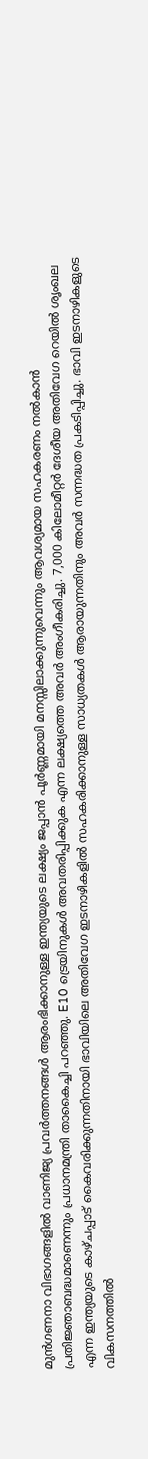മുൻഗണനാ വിഭാഗങ്ങളിൽ വാണിജ്യ പ്രവർത്തനങ്ങൾ ആരംഭിക്കാനുള്ള ഇന്ത്യയുടെ ലക്ഷ്യം ജപ്പാൻ പൂർണ്ണമായി മനസ്സിലാക്കുന്നുവെന്നും ആവശ്യമായ സഹകരണം നൽകാൻ പ്രതിജ്ഞാബദ്ധമാണെന്നും പ്രധാനമന്ത്രി താകൈച്ചി പറഞ്ഞു. E10 ട്രെയിനുകൾ അവതരിപ്പിക്കുക എന്ന ലക്ഷ്യത്തെ അവർ അംഗീകരിച്ചു. 7,000 കിലോമീറ്റർ ദേശീയ അതിവേഗ റെയിൽ ശൃംഖല എന്ന ഇന്ത്യയുടെ കാഴ്ചപ്പാട് കൈവരിക്കുന്നതിനായി ഭാവിയിലെ അതിവേഗ ഇടനാഴികളിൽ സഹകരിക്കാനുള്ള സാധ്യതകൾ ആരായുന്നതിനും അവർ സന്നദ്ധത പ്രകടിപ്പിച്ചു. ഭാവി ഇടനാഴികളുടെ വികസനത്തിൽ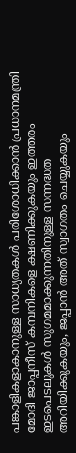പങ്കാളികളാകാനുള്ള സാധ്യതകൾ പരിശോധിക്കാൻ പ്രധാനമന്ത്രി മോദി ജാപ്പനീസ് കമ്പനികളെ ക്ഷണിക്കുകയും ഇത്തരം ഇടപെടലുകൾ സുഗമമാക്കുന്നതിനുള്ള സന്നദ്ധത അറിയിക്കുകയും, ജപ്പാൻ അത് സ്വാഗതം ചെയ്യുകയും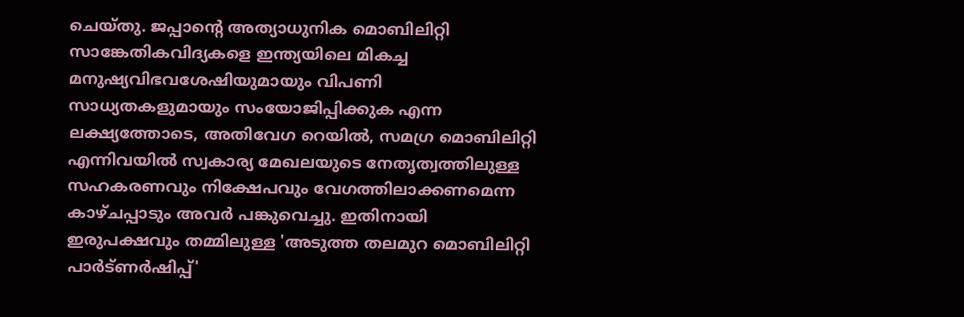ചെയ്തു. ജപ്പാന്റെ അത്യാധുനിക മൊബിലിറ്റി സാങ്കേതികവിദ്യകളെ ഇന്ത്യയിലെ മികച്ച മനുഷ്യവിഭവശേഷിയുമായും വിപണി സാധ്യതകളുമായും സംയോജിപ്പിക്കുക എന്ന ലക്ഷ്യത്തോടെ, അതിവേഗ റെയിൽ, സമഗ്ര മൊബിലിറ്റി എന്നിവയിൽ സ്വകാര്യ മേഖലയുടെ നേതൃത്വത്തിലുള്ള സഹകരണവും നിക്ഷേപവും വേഗത്തിലാക്കണമെന്ന കാഴ്ചപ്പാടും അവർ പങ്കുവെച്ചു. ഇതിനായി ഇരുപക്ഷവും തമ്മിലുള്ള 'അടുത്ത തലമുറ മൊബിലിറ്റി പാർട്ണർഷിപ്പ്'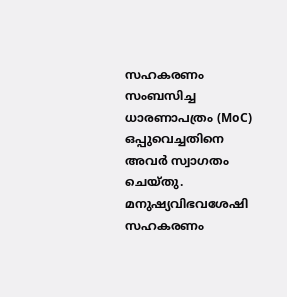സഹകരണം സംബസിച്ച ധാരണാപത്രം (MoC) ഒപ്പുവെച്ചതിനെ അവർ സ്വാഗതം ചെയ്തു. മനുഷ്യവിഭവശേഷി സഹകരണം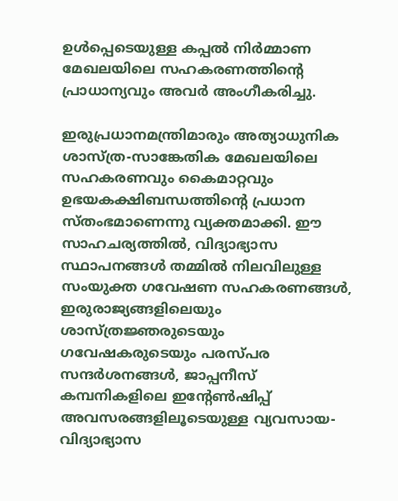ഉൾപ്പെടെയുള്ള കപ്പൽ നിർമ്മാണ മേഖലയിലെ സഹകരണത്തിന്റെ പ്രാധാന്യവും അവർ അംഗീകരിച്ചു.

ഇരുപ്രധാനമന്ത്രിമാരും അത്യാധുനിക ശാസ്ത്ര-സാങ്കേതിക മേഖലയിലെ സഹകരണവും കൈമാറ്റവും ഉഭയകക്ഷിബന്ധത്തിന്റെ പ്രധാന സ്തംഭമാണെന്നു വ്യക്തമാക്കി. ഈ സാഹചര്യത്തിൽ, വിദ്യാഭ്യാസ സ്ഥാപനങ്ങൾ തമ്മിൽ നിലവിലുള്ള സംയുക്ത ഗവേഷണ സഹകരണങ്ങൾ, ഇരുരാജ്യങ്ങളിലെയും ശാസ്ത്രജ്ഞരുടെയും ഗവേഷകരുടെയും പരസ്പര സന്ദർശനങ്ങൾ, ജാപ്പനീസ് കമ്പനികളിലെ ഇന്റേൺഷിപ്പ് അവസരങ്ങളിലൂടെയുള്ള വ്യവസായ-വിദ്യാഭ്യാസ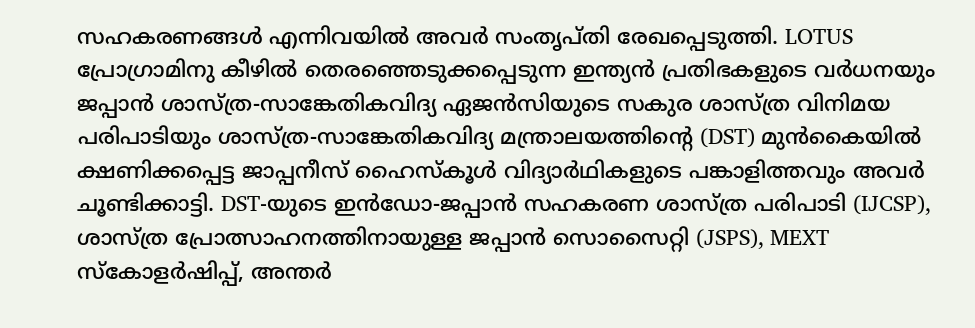സഹകരണങ്ങൾ എന്നിവയിൽ അവർ സംതൃപ്തി രേഖപ്പെടുത്തി. LOTUS പ്രോഗ്രാമിനു കീഴിൽ തെരഞ്ഞെടുക്കപ്പെടുന്ന ഇന്ത്യൻ പ്രതിഭകളുടെ വർധനയും ജപ്പാൻ ശാസ്ത്ര-സാങ്കേതികവിദ്യ ഏജൻസിയുടെ സകുര ശാസ്ത്ര വിനിമയ പരിപാടിയും ശാസ്ത്ര-സാങ്കേതികവിദ്യ മന്ത്രാലയത്തിന്റെ (DST) മുൻകൈയിൽ ക്ഷണിക്കപ്പെട്ട ജാപ്പനീസ് ഹൈസ്കൂൾ വിദ്യാർഥികളുടെ പങ്കാളിത്തവും അവർ ചൂണ്ടിക്കാട്ടി. DST-യുടെ ഇൻഡോ-ജപ്പാൻ സഹകരണ ശാസ്ത്ര പരിപാടി (IJCSP), ശാസ്ത്ര പ്രോത്സാഹനത്തിനായുള്ള ജപ്പാൻ സൊസൈറ്റി (JSPS), MEXT സ്കോളർഷിപ്പ്, അന്തർ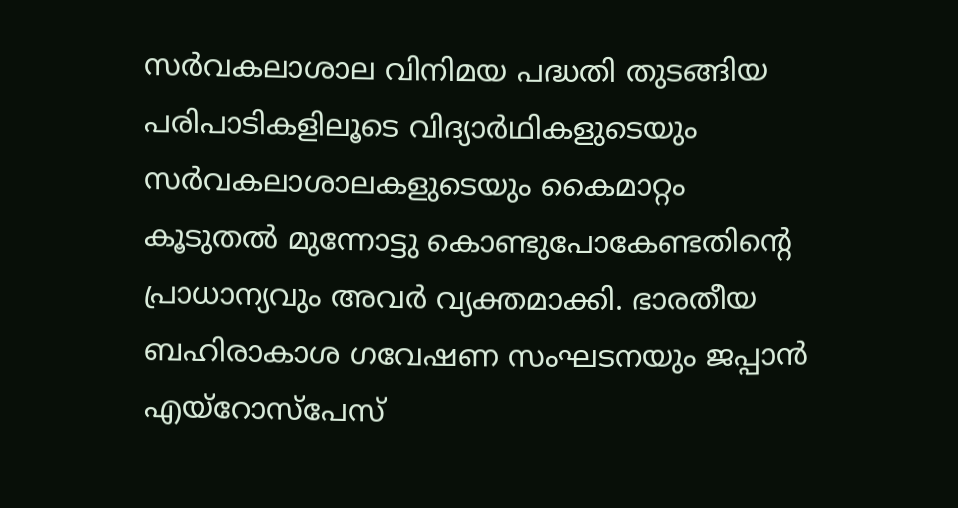സർവകലാശാല വിനിമയ പദ്ധതി തുടങ്ങിയ പരിപാടികളിലൂടെ വിദ്യാർഥികളുടെയും സർവകലാശാലകളുടെയും കൈമാറ്റം കൂടുതൽ മുന്നോട്ടു കൊണ്ടുപോകേണ്ടതിന്റെ പ്രാധാന്യവും അവർ വ്യക്തമാക്കി. ഭാരതീയ ബഹിരാകാശ ഗവേഷണ സംഘടനയും ജപ്പാൻ എയ്‌റോസ്‌പേസ്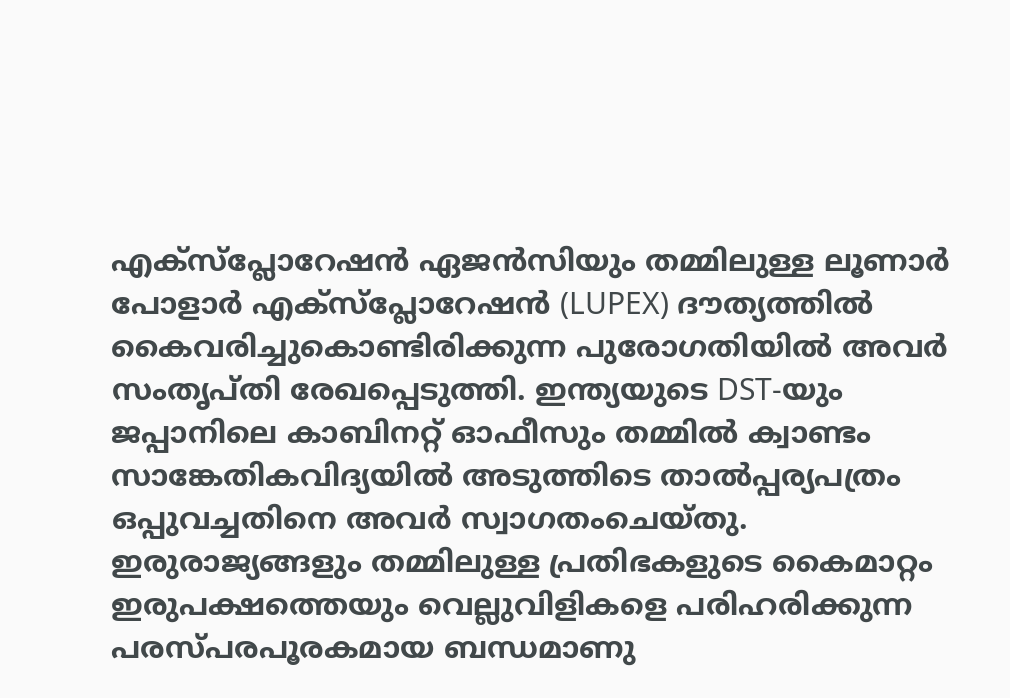എക്‌സ്‌പ്ലോറേഷൻ ഏജൻസിയും തമ്മിലുള്ള ലൂണാർ പോളാർ എക്‌സ്‌പ്ലോറേഷൻ (LUPEX) ദൗത്യത്തിൽ കൈവരിച്ചുകൊണ്ടിരിക്കുന്ന പുരോഗതിയിൽ അവർ സംതൃപ്തി രേഖപ്പെടുത്തി. ഇന്ത്യയുടെ DST-യും ജപ്പാനിലെ കാബിനറ്റ് ഓഫീസും തമ്മിൽ ക്വാണ്ടം സാങ്കേതികവിദ്യയിൽ അടുത്തിടെ താൽപ്പര്യപത്രം ഒപ്പുവച്ചതിനെ അവർ സ്വാഗതംചെയ്തു.
ഇരുരാജ്യങ്ങളും തമ്മിലുള്ള പ്രതിഭകളുടെ കൈമാറ്റം ഇരുപക്ഷത്തെയും വെല്ലുവിളികളെ പരിഹരിക്കുന്ന പരസ്പരപൂരകമായ ബന്ധമാണു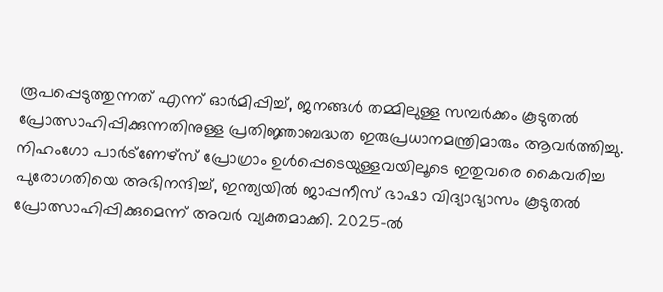രൂപപ്പെടുത്തുന്നത് എന്ന് ഓർമിപ്പിച്ച്, ജനങ്ങൾ തമ്മിലുള്ള സമ്പർക്കം കൂടുതൽ പ്രോത്സാഹിപ്പിക്കുന്നതിനുള്ള പ്രതിജ്ഞാബദ്ധത ഇരുപ്രധാനമന്ത്രിമാരും ആവർത്തിച്ചു. നിഹംഗോ പാർട്ണേഴ്സ് പ്രോഗ്രാം ഉൾപ്പെടെയുള്ളവയിലൂടെ ഇതുവരെ കൈവരിച്ച പുരോഗതിയെ അഭിനന്ദിച്ച്, ഇന്ത്യയിൽ ജാപ്പനീസ് ഭാഷാ വിദ്യാഭ്യാസം കൂടുതൽ പ്രോത്സാഹിപ്പിക്കുമെന്ന് അവർ വ്യക്തമാക്കി. 2025-ൽ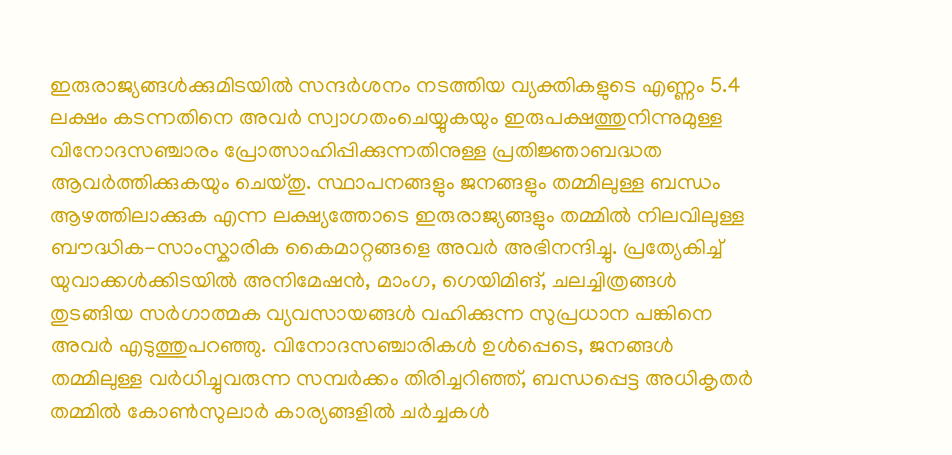ഇരുരാജ്യങ്ങൾക്കുമിടയിൽ സന്ദർശനം നടത്തിയ വ്യക്തികളുടെ എണ്ണം 5.4 ലക്ഷം കടന്നതിനെ അവർ സ്വാഗതംചെയ്യുകയും ഇരുപക്ഷത്തുനിന്നുമുള്ള വിനോദസഞ്ചാരം പ്രോത്സാഹിപ്പിക്കുന്നതിനുള്ള പ്രതിജ്ഞാബദ്ധത ആവർത്തിക്കുകയും ചെയ്തു. സ്ഥാപനങ്ങളും ജനങ്ങളും തമ്മിലുള്ള ബന്ധം ആഴത്തിലാക്കുക എന്ന ലക്ഷ്യത്തോടെ ഇരുരാജ്യങ്ങളും തമ്മിൽ നിലവിലുള്ള ബൗദ്ധിക-സാംസ്കാരിക കൈമാറ്റങ്ങളെ അവർ അഭിനന്ദിച്ചു. പ്രത്യേകിച്ച് യുവാക്കൾക്കിടയിൽ അനിമേഷൻ, മാംഗ, ഗെയിമിങ്, ചലച്ചിത്രങ്ങൾ തുടങ്ങിയ സർഗാത്മക വ്യവസായങ്ങൾ വഹിക്കുന്ന സുപ്രധാന പങ്കിനെ അവർ എടുത്തുപറഞ്ഞു. വിനോദസഞ്ചാരികൾ ഉൾപ്പെടെ, ജനങ്ങൾ തമ്മിലുള്ള വർധിച്ചുവരുന്ന സമ്പർക്കം തിരിച്ചറിഞ്ഞ്, ബന്ധപ്പെട്ട അധികൃതർ തമ്മിൽ കോൺസുലാർ കാര്യങ്ങളിൽ ചർച്ചകൾ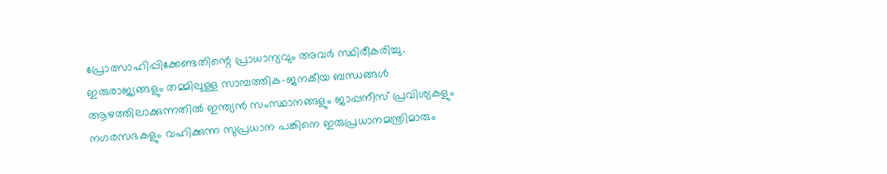പ്രോത്സാഹിപ്പിക്കേണ്ടതിന്റെ പ്രാധാന്യവും അവർ സ്ഥിരീകരിച്ചു.
ഇരുരാജ്യങ്ങളും തമ്മിലുള്ള സാമ്പത്തിക-ജനകീയ ബന്ധങ്ങൾ ആഴത്തിലാക്കുന്നതിൽ ഇന്ത്യൻ സംസ്ഥാനങ്ങളും ജാപ്പനീസ് പ്രവിശ്യകളും നഗരസഭകളും വഹിക്കുന്ന സുപ്രധാന പങ്കിനെ ഇരുപ്രധാനമന്ത്രിമാരും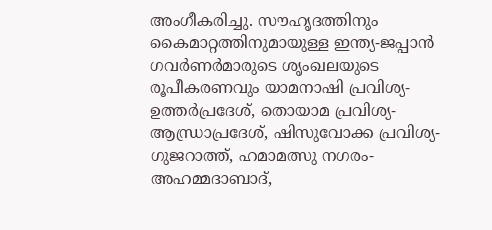അംഗീകരിച്ചു. സൗഹൃദത്തിനും കൈമാറ്റത്തിനുമായുള്ള ഇന്ത്യ-ജപ്പാൻ ഗവർണർമാരുടെ ശൃംഖലയുടെ രൂപീകരണവും യാമനാഷി പ്രവിശ്യ-ഉത്തർപ്രദേശ്, തൊയാമ പ്രവിശ്യ-ആന്ധ്രാപ്രദേശ്, ഷിസുവോക്ക പ്രവിശ്യ-ഗുജറാത്ത്, ഹമാമത്സു നഗരം-അഹമ്മദാബാദ്,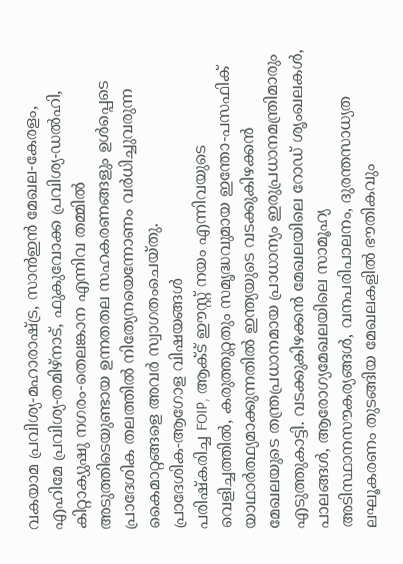വകയാമ പ്രവിശ്യ-മഹാരാഷ്ട്ര, സാൻഇൻ മേഖല-കേരളം, എഹിമേ പ്രവിശ്യ-തമിഴ്‌നാട്, ഫുകുവോക്ക പ്രവിശ്യ-ഡൽഹി, കിറ്റാക്യുഷു നഗരം-തെലങ്കാന എന്നിവ തമ്മിൽ അടുത്തിടെയുണ്ടായ ഉന്നതതല സഹകരണങ്ങളും ഉൾപ്പെടെ പ്രാദേശിക തലത്തിൽ നിത്യേനയെന്നോണം വർധിച്ചുവരുന്ന കൈമാറ്റങ്ങളെ അവർ സ്വാഗതംചെയ്തു.
പ്രാദേശിക-ആഗോള വിഷയങ്ങൾ
പരിഷ്കരിച്ച FOIP, ആക്ട് ഈസ്റ്റ് നയം എന്നിവയുടെ വെളിച്ചത്തിൽ, കരുത്തുറ്റതും സമൃദ്ധവുമായ ഇന്തോ-പസഫിക് യാഥാർത്ഥ്യമാക്കുന്നതിൽ ഇന്ത്യയുടെ വടക്കുകിഴക്കൻ മേഖലയുടെ തന്ത്രപ്രധാനമായ പ്രാധാന്യം ഇരുപ്രധാനമന്ത്രിമാരും എടുത്തുകാട്ടി. വടക്കുകിഴക്കൻ മേഖലയിലെ റോഡ് ശൃംഖലകൾ, പാലങ്ങൾ, ആരോഗ്യമേഖലയിലെ സാമൂഹ്യ അടിസ്ഥാനസൗകര്യങ്ങൾ, വനപരിപാലനം, ദുരന്തസാധ്യത ലഘൂകരണം തുടങ്ങിയ മേഖലകളിൽ ഭൗതികവും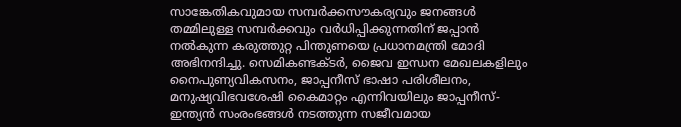സാങ്കേതികവുമായ സമ്പർക്കസൗകര്യവും ജനങ്ങൾ തമ്മിലുള്ള സമ്പർക്കവും വർധിപ്പിക്കുന്നതിന് ജപ്പാൻ നൽകുന്ന കരുത്തുറ്റ പിന്തുണയെ പ്രധാനമന്ത്രി മോദി അഭിനന്ദിച്ചു. സെമികണ്ടക്ടർ, ജൈവ ഇന്ധന മേഖലകളിലും നൈപുണ്യവികസനം, ജാപ്പനീസ് ഭാഷാ പരിശീലനം, മനുഷ്യവിഭവശേഷി കൈമാറ്റം എന്നിവയിലും ജാപ്പനീസ്-ഇന്ത്യൻ സംരംഭങ്ങൾ നടത്തുന്ന സജീവമായ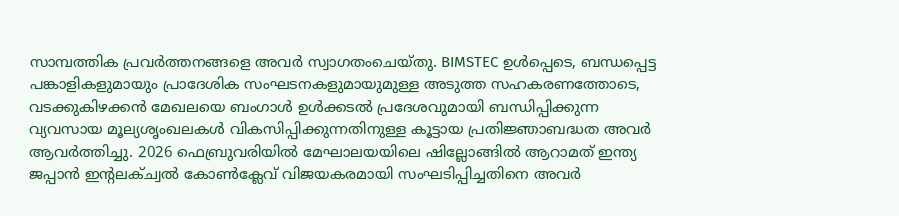സാമ്പത്തിക പ്രവർത്തനങ്ങളെ അവർ സ്വാഗതംചെയ്തു. BIMSTEC ഉൾപ്പെടെ, ബന്ധപ്പെട്ട പങ്കാളികളുമായും പ്രാദേശിക സംഘടനകളുമായുമുള്ള അടുത്ത സഹകരണത്തോടെ, വടക്കുകിഴക്കൻ മേഖലയെ ബംഗാൾ ഉൾക്കടൽ പ്രദേശവുമായി ബന്ധിപ്പിക്കുന്ന വ്യവസായ മൂല്യശൃംഖലകൾ വികസിപ്പിക്കുന്നതിനുള്ള കൂട്ടായ പ്രതിജ്ഞാബദ്ധത അവർ ആവർത്തിച്ചു. 2026 ഫെബ്രുവരിയിൽ മേഘാലയയിലെ ഷില്ലോങ്ങിൽ ആറാമത് ഇന്ത്യ ജപ്പാൻ ഇന്റലക്ച്വൽ കോൺക്ലേവ് വിജയകരമായി സംഘടിപ്പിച്ചതിനെ അവർ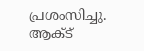പ്രശംസിച്ചു. ആക്ട്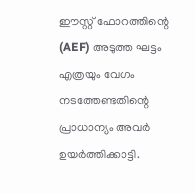ഈസ്റ്റ് ഫോറത്തിന്റെ (AEF) അടുത്ത ഘട്ടം എത്രയും വേഗം നടത്തേണ്ടതിന്റെ പ്രാധാന്യം അവർ ഉയർത്തിക്കാട്ടി.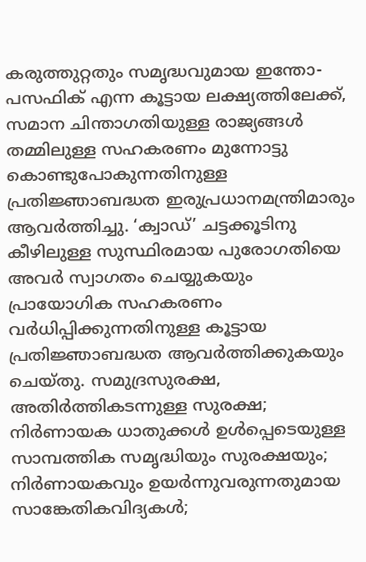കരുത്തുറ്റതും സമൃദ്ധവുമായ ഇന്തോ-പസഫിക് എന്ന കൂട്ടായ ലക്ഷ്യത്തിലേക്ക്, സമാന ചിന്താഗതിയുള്ള രാജ്യങ്ങൾ തമ്മിലുള്ള സഹകരണം മുന്നോട്ടു കൊണ്ടുപോകുന്നതിനുള്ള പ്രതിജ്ഞാബദ്ധത ഇരുപ്രധാനമന്ത്രിമാരും ആവർത്തിച്ചു. ‘ക്വാഡ്’ ചട്ടക്കൂടിനു കീഴിലുള്ള സുസ്ഥിരമായ പുരോഗതിയെ അവർ സ്വാഗതം ചെയ്യുകയും പ്രായോഗിക സഹകരണം വർധിപ്പിക്കുന്നതിനുള്ള കൂട്ടായ പ്രതിജ്ഞാബദ്ധത ആവർത്തിക്കുകയും ചെയ്തു. സമുദ്രസുരക്ഷ, അതിർത്തികടന്നുള്ള സുരക്ഷ; നിർണായക ധാതുക്കൾ ഉൾപ്പെടെയുള്ള സാമ്പത്തിക സമൃദ്ധിയും സുരക്ഷയും; നിർണായകവും ഉയർന്നുവരുന്നതുമായ സാങ്കേതികവിദ്യകൾ;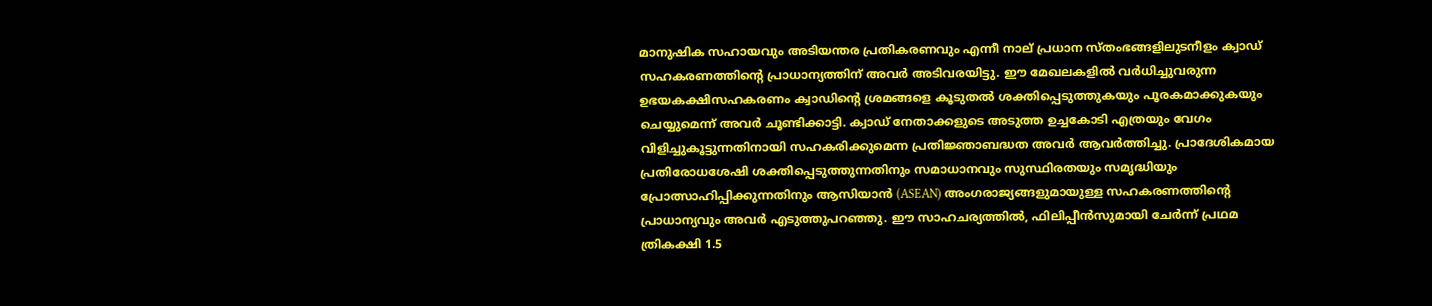മാനുഷിക സഹായവും അടിയന്തര പ്രതികരണവും എന്നീ നാല് പ്രധാന സ്തംഭങ്ങളിലുടനീളം ക്വാഡ് സഹകരണത്തിന്റെ പ്രാധാന്യത്തിന് അവർ അടിവരയിട്ടു. ഈ മേഖലകളിൽ വർധിച്ചുവരുന്ന ഉഭയകക്ഷിസഹകരണം ക്വാഡിന്റെ ശ്രമങ്ങളെ കൂടുതൽ ശക്തിപ്പെടുത്തുകയും പൂരകമാക്കുകയും ചെയ്യുമെന്ന് അവർ ചൂണ്ടിക്കാട്ടി. ക്വാഡ് നേതാക്കളുടെ അടുത്ത ഉച്ചകോടി എത്രയും വേഗം വിളിച്ചുകൂട്ടുന്നതിനായി സഹകരിക്കുമെന്ന പ്രതിജ്ഞാബദ്ധത അവർ ആവർത്തിച്ചു. പ്രാദേശികമായ പ്രതിരോധശേഷി ശക്തിപ്പെടുത്തുന്നതിനും സമാധാനവും സുസ്ഥിരതയും സമൃദ്ധിയും പ്രോത്സാഹിപ്പിക്കുന്നതിനും ആസിയാൻ (ASEAN) അംഗരാജ്യങ്ങളുമായുള്ള സഹകരണത്തിന്റെ പ്രാധാന്യവും അവർ എടുത്തുപറഞ്ഞു. ഈ സാഹചര്യത്തിൽ, ഫിലിപ്പീൻസുമായി ചേർന്ന് പ്രഥമ ത്രികക്ഷി 1.5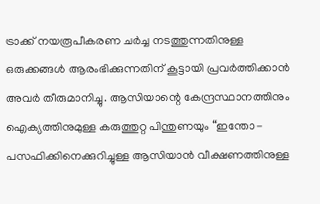ട്രാക്ക് നയരൂപീകരണ ചർച്ച നടത്തുന്നതിനുള്ള ഒരുക്കങ്ങൾ ആരംഭിക്കുന്നതിന് കൂട്ടായി പ്രവർത്തിക്കാൻ അവർ തീരുമാനിച്ചു. ആസിയാന്റെ കേന്ദ്രസ്ഥാനത്തിനും ഐക്യത്തിനുമുള്ള കരുത്തുറ്റ പിന്തുണയും “ഇന്തോ-പസഫിക്കിനെക്കുറിച്ചുള്ള ആസിയാൻ വീക്ഷണത്തിനുള്ള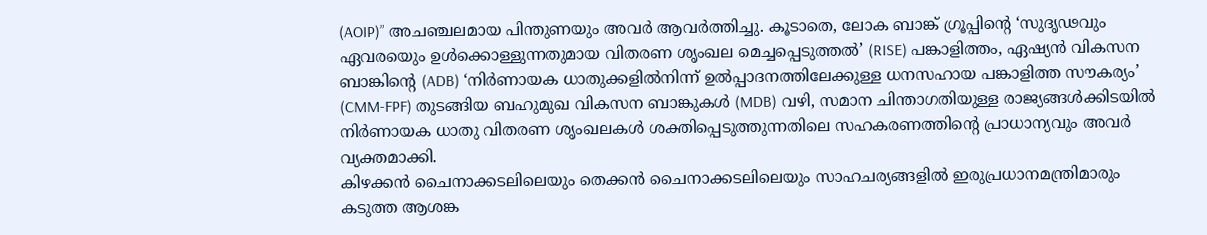(AOIP)” അചഞ്ചലമായ പിന്തുണയും അവർ ആവർത്തിച്ചു. കൂടാതെ, ലോക ബാങ്ക് ഗ്രൂപ്പിന്റെ ‘സുദൃഢവും ഏവരയെും ഉൾക്കൊള്ളുന്നതുമായ വിതരണ ശൃംഖല മെച്ചപ്പെടുത്തൽ’ (RISE) പങ്കാളിത്തം, ഏഷ്യൻ വികസന ബാങ്കിന്റെ (ADB) ‘നിർണായക ധാതുക്കളിൽനിന്ന് ഉൽപ്പാദനത്തിലേക്കുള്ള ധനസഹായ പങ്കാളിത്ത സൗകര്യം’ (CMM-FPF) തുടങ്ങിയ ബഹുമുഖ വികസന ബാങ്കുകൾ (MDB) വഴി, സമാന ചിന്താഗതിയുള്ള രാജ്യങ്ങൾക്കിടയിൽ നിർണായക ധാതു വിതരണ ശൃംഖലകൾ ശക്തിപ്പെടുത്തുന്നതിലെ സഹകരണത്തിന്റെ പ്രാധാന്യവും അവർ വ്യക്തമാക്കി.
കിഴക്കൻ ചൈനാക്കടലിലെയും തെക്കൻ ചൈനാക്കടലിലെയും സാഹചര്യങ്ങളിൽ ഇരുപ്രധാനമന്ത്രിമാരും കടുത്ത ആശങ്ക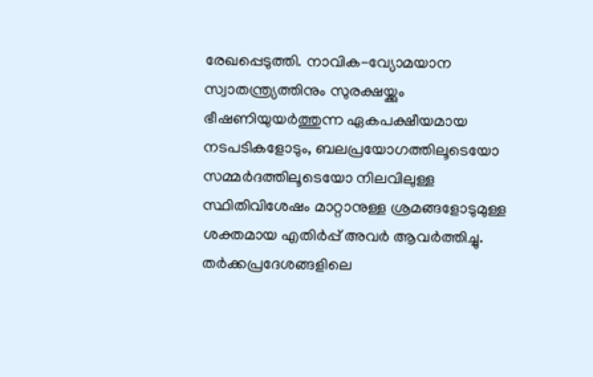രേഖപ്പെടുത്തി. നാവിക-വ്യോമയാന സ്വാതന്ത്ര്യത്തിനും സുരക്ഷയ്ക്കും ഭീഷണിയുയർത്തുന്ന ഏകപക്ഷീയമായ നടപടികളോടും, ബലപ്രയോഗത്തിലൂടെയോ സമ്മർദത്തിലൂടെയോ നിലവിലുള്ള സ്ഥിതിവിശേഷം മാറ്റാനുള്ള ശ്രമങ്ങളോടുമുള്ള ശക്തമായ എതിർപ്പ് അവർ ആവർത്തിച്ചു. തർക്കപ്രദേശങ്ങളിലെ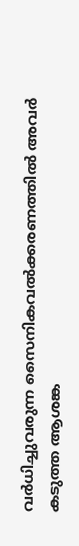വർധിച്ചുവരുന്ന സൈനികവൽക്കരണത്തിൽ അവർ കടുത്ത ആശങ്ക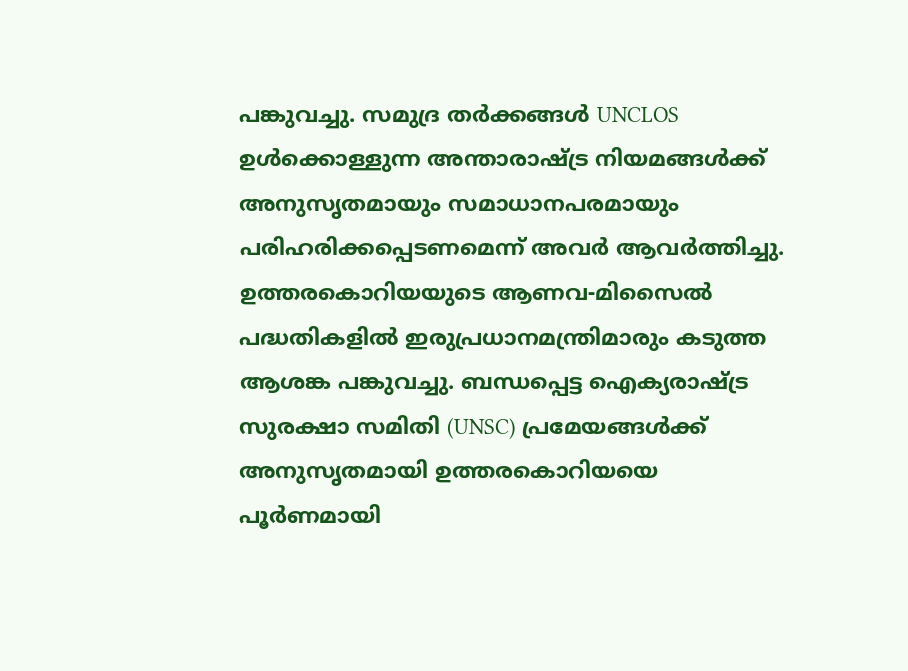പങ്കുവച്ചു. സമുദ്ര തർക്കങ്ങൾ UNCLOS ഉൾക്കൊള്ളുന്ന അന്താരാഷ്ട്ര നിയമങ്ങൾക്ക് അനുസൃതമായും സമാധാനപരമായും പരിഹരിക്കപ്പെടണമെന്ന് അവർ ആവർത്തിച്ചു.
ഉത്തരകൊറിയയുടെ ആണവ-മിസൈൽ പദ്ധതികളിൽ ഇരുപ്രധാനമന്ത്രിമാരും കടുത്ത ആശങ്ക പങ്കുവച്ചു. ബന്ധപ്പെട്ട ഐക്യരാഷ്ട്ര സുരക്ഷാ സമിതി (UNSC) പ്രമേയങ്ങൾക്ക് അനുസൃതമായി ഉത്തരകൊറിയയെ പൂർണമായി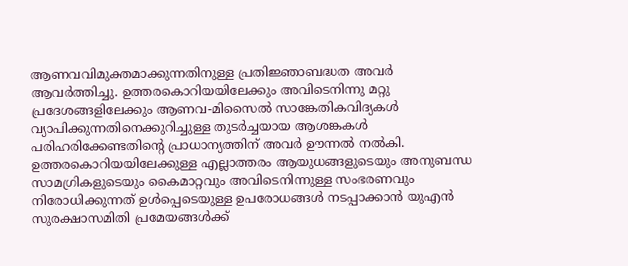ആണവവിമുക്തമാക്കുന്നതിനുള്ള പ്രതിജ്ഞാബദ്ധത അവർ ആവർത്തിച്ചു. ഉത്തരകൊറിയയിലേക്കും അവിടെനിന്നു മറ്റു പ്രദേശങ്ങളിലേക്കും ആണവ-മിസൈൽ സാങ്കേതികവിദ്യകൾ വ്യാപിക്കുന്നതിനെക്കുറിച്ചുള്ള തുടർച്ചയായ ആശങ്കകൾ പരിഹരിക്കേണ്ടതിന്റെ പ്രാധാന്യത്തിന് അവർ ഊന്നൽ നൽകി. ഉത്തരകൊറിയയിലേക്കുള്ള എല്ലാത്തരം ആയുധങ്ങളുടെയും അനുബന്ധ സാമഗ്രികളുടെയും കൈമാറ്റവും അവിടെനിന്നുള്ള സംഭരണവും നിരോധിക്കുന്നത് ഉൾപ്പെടെയുള്ള ഉപരോധങ്ങൾ നടപ്പാക്കാൻ യുഎൻ സുരക്ഷാസമിതി പ്രമേയങ്ങൾക്ക്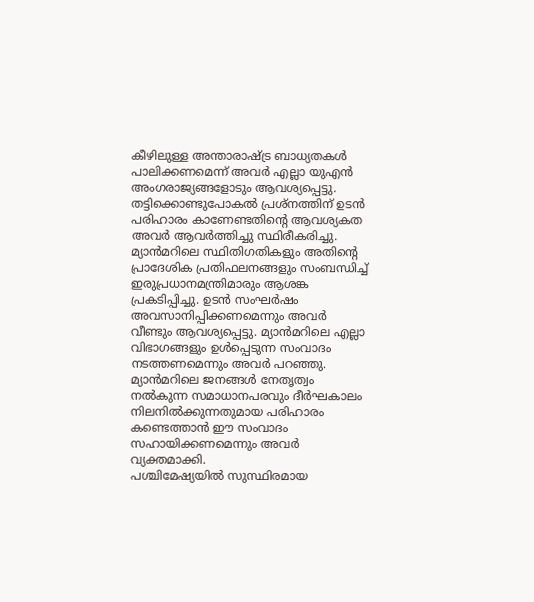കീഴിലുള്ള അന്താരാഷ്ട്ര ബാധ്യതകൾ പാലിക്കണമെന്ന് അവർ എല്ലാ യുഎൻ അംഗരാജ്യങ്ങളോടും ആവശ്യപ്പെട്ടു. തട്ടിക്കൊണ്ടുപോകൽ പ്രശ്നത്തിന് ഉടൻ പരിഹാരം കാണേണ്ടതിന്റെ ആവശ്യകത അവർ ആവർത്തിച്ചു സ്ഥിരീകരിച്ചു.
മ്യാൻമറിലെ സ്ഥിതിഗതികളും അതിന്റെ പ്രാദേശിക പ്രതിഫലനങ്ങളും സംബന്ധിച്ച് ഇരുപ്രധാനമന്ത്രിമാരും ആശങ്ക പ്രകടിപ്പിച്ചു. ഉടൻ സംഘർഷം അവസാനിപ്പിക്കണമെന്നും അവർ വീണ്ടും ആവശ്യപ്പെട്ടു. മ്യാൻമറിലെ എല്ലാ വിഭാഗങ്ങളും ഉൾപ്പെടുന്ന സംവാദം നടത്തണമെന്നും അവർ പറഞ്ഞു. മ്യാൻമറിലെ ജനങ്ങൾ നേതൃത്വം നൽകുന്ന സമാധാനപരവും ദീർഘകാലം നിലനിൽക്കുന്നതുമായ പരിഹാരം കണ്ടെത്താൻ ഈ സംവാദം സഹായിക്കണമെന്നും അവർ വ്യക്തമാക്കി.
പശ്ചിമേഷ്യയിൽ സുസ്ഥിരമായ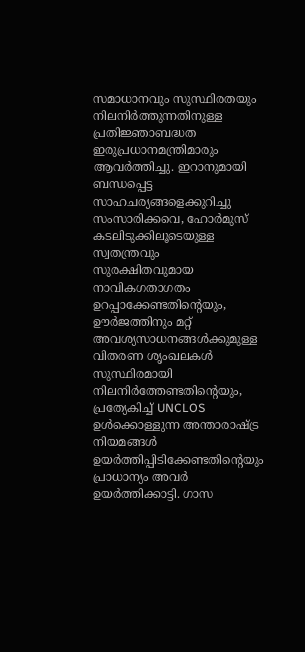സമാധാനവും സുസ്ഥിരതയും നിലനിർത്തുന്നതിനുള്ള പ്രതിജ്ഞാബദ്ധത ഇരുപ്രധാനമന്ത്രിമാരും ആവർത്തിച്ചു. ഇറാനുമായി ബന്ധപ്പെട്ട സാഹചര്യങ്ങളെക്കുറിച്ചു സംസാരിക്കവെ, ഹോർമുസ് കടലിടുക്കിലൂടെയുള്ള സ്വതന്ത്രവും സുരക്ഷിതവുമായ നാവികഗതാഗതം ഉറപ്പാക്കേണ്ടതിന്റെയും, ഊർജത്തിനും മറ്റ് അവശ്യസാധനങ്ങൾക്കുമുള്ള വിതരണ ശൃംഖലകൾ സുസ്ഥിരമായി നിലനിർത്തേണ്ടതിന്റെയും, പ്രത്യേകിച്ച് UNCLOS ഉൾക്കൊള്ളുന്ന അന്താരാഷ്ട്ര നിയമങ്ങൾ ഉയർത്തിപ്പിടിക്കേണ്ടതിന്റെയും പ്രാധാന്യം അവർ ഉയർത്തിക്കാട്ടി. ഗാസ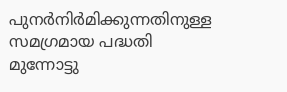പുനർനിർമിക്കുന്നതിനുള്ള സമഗ്രമായ പദ്ധതി മുന്നോട്ടു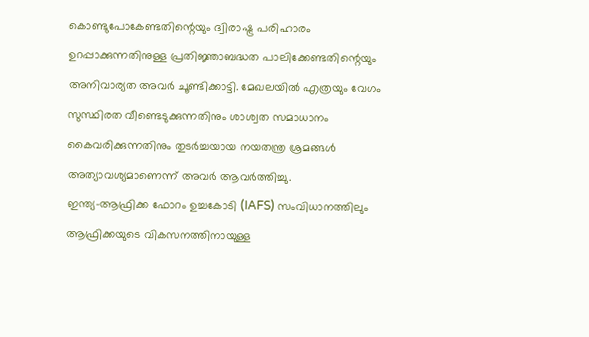കൊണ്ടുപോകേണ്ടതിന്റെയും ദ്വിരാഷ്ട്ര പരിഹാരം ഉറപ്പാക്കുന്നതിനുള്ള പ്രതിജ്ഞാബദ്ധത പാലിക്കേണ്ടതിന്റെയും അനിവാര്യത അവർ ചൂണ്ടിക്കാട്ടി. മേഖലയിൽ എത്രയും വേഗം സുസ്ഥിരത വീണ്ടെടുക്കുന്നതിനും ശാശ്വത സമാധാനം കൈവരിക്കുന്നതിനും തുടർച്ചയായ നയതന്ത്ര ശ്രമങ്ങൾ അത്യാവശ്യമാണെന്ന് അവർ ആവർത്തിച്ചു.
ഇന്ത്യ-ആഫ്രിക്ക ഫോറം ഉച്ചകോടി (IAFS) സംവിധാനത്തിലും ആഫ്രിക്കയുടെ വികസനത്തിനായുള്ള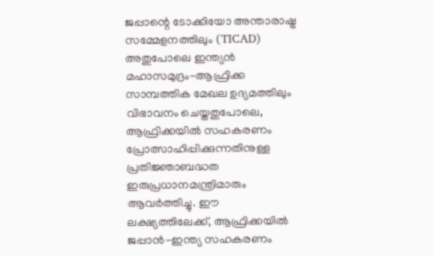ജപ്പാന്റെ ടോക്കിയോ അന്താരാഷ്ട്ര സമ്മേളനത്തിലും (TICAD) അതുപോലെ ഇന്ത്യൻ മഹാസമുദ്രം-ആഫ്രിക്ക സാമ്പത്തിക മേഖല ഉദ്യമത്തിലും വിഭാവനം ചെയ്തതുപോലെ, ആഫ്രിക്കയിൽ സഹകരണം പ്രോത്സാഹിപ്പിക്കുന്നതിനുള്ള പ്രതിജ്ഞാബദ്ധത ഇരുപ്രധാനമന്ത്രിമാരും ആവർത്തിച്ചു. ഈ ലക്ഷ്യത്തിലേക്ക്, ആഫ്രിക്കയിൽ ജപ്പാൻ-ഇന്ത്യ സഹകരണം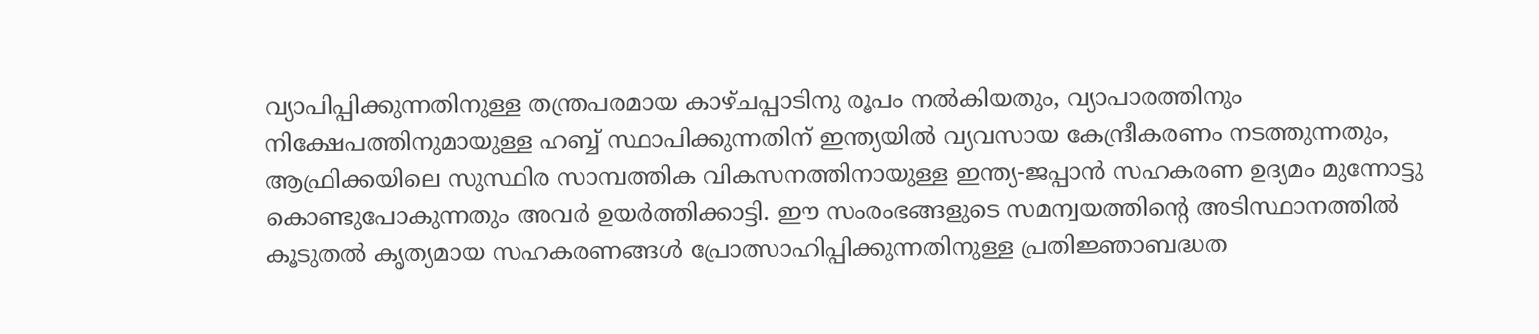വ്യാപിപ്പിക്കുന്നതിനുള്ള തന്ത്രപരമായ കാഴ്ചപ്പാട‌ിനു രൂപം നൽകിയതും, വ്യാപാരത്തിനും നിക്ഷേപത്തിനുമായുള്ള ഹബ്ബ് സ്ഥാപിക്കുന്നതിന് ഇന്ത്യയിൽ വ്യവസായ കേന്ദ്രീകരണം നടത്തുന്നതും, ആഫ്രിക്കയിലെ സുസ്ഥിര സാമ്പത്തിക വികസനത്തിനായുള്ള ഇന്ത്യ-ജപ്പാൻ സഹകരണ ഉദ്യമം മുന്നോട്ടു കൊണ്ടുപോകുന്നതും അവർ ഉയർത്തിക്കാട്ടി. ഈ സംരംഭങ്ങളുടെ സമന്വയത്തിന്റെ അടിസ്ഥാനത്തിൽ കൂടുതൽ കൃത്യമായ സഹകരണങ്ങൾ പ്രോത്സാഹിപ്പിക്കുന്നതിനുള്ള പ്രതിജ്ഞാബദ്ധത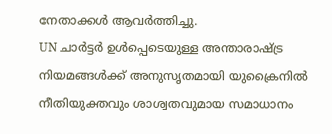നേതാക്കൾ ആവർത്തിച്ചു.
UN ചാർട്ടർ ഉൾപ്പെടെയുള്ള അന്താരാഷ്ട്ര നിയമങ്ങൾക്ക് അനുസൃതമായി യുക്രൈനിൽ നീതിയുക്തവും ശാശ്വതവുമായ സമാധാനം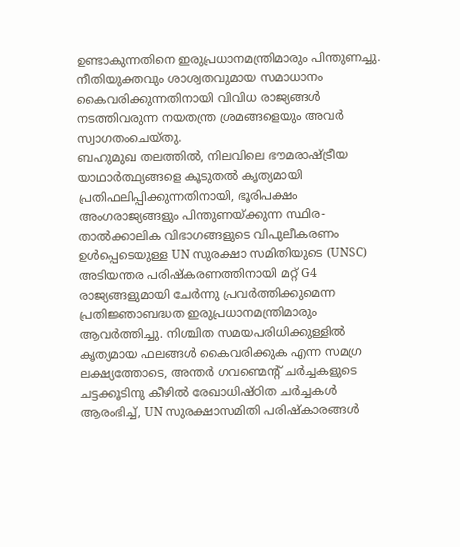ഉണ്ടാകുന്നതിനെ ഇരുപ്രധാനമന്ത്രിമാരും പിന്തുണച്ചു. നീതിയുക്തവും ശാശ്വതവുമായ സമാധാനം കൈവരിക്കുന്നതിനായി വിവിധ രാജ്യങ്ങൾ നടത്തിവരുന്ന നയതന്ത്ര ശ്രമങ്ങളെയും അവർ സ്വാഗതംചെയ്തു.
ബഹുമുഖ തലത്തിൽ, നിലവിലെ ഭൗമരാഷ്ട്രീയ യാഥാർത്ഥ്യങ്ങളെ കൂടുതൽ കൃത്യമായി പ്രതിഫലിപ്പിക്കുന്നതിനായി, ഭൂരിപക്ഷം അംഗരാജ്യങ്ങളും പിന്തുണയ്ക്കുന്ന സ്ഥിര-താൽക്കാലിക വിഭാഗങ്ങളുടെ വിപുലീകരണം ഉൾപ്പെടെയുള്ള UN സുരക്ഷാ സമിതിയുടെ (UNSC) അടിയന്തര പരിഷ്കരണത്തിനായി മറ്റ് G4 രാജ്യങ്ങളുമായി ചേർന്നു പ്രവർത്തിക്കുമെന്ന പ്രതിജ്ഞാബദ്ധത ഇരുപ്രധാനമന്ത്രിമാരും ആവർത്തിച്ചു. നിശ്ചിത സമയപരിധിക്കുള്ളിൽ കൃത്യമായ ഫലങ്ങൾ കൈവരിക്കുക എന്ന സമഗ്ര ലക്ഷ്യത്തോടെ, അന്തർ ഗവണ്മെന്റ് ചർച്ചകളുടെ ചട്ടക്കൂടിനു കീഴിൽ രേഖാധിഷ്ഠിത ചർച്ചകൾ ആരംഭിച്ച്, UN സുരക്ഷാസമിതി പരിഷ്കാരങ്ങൾ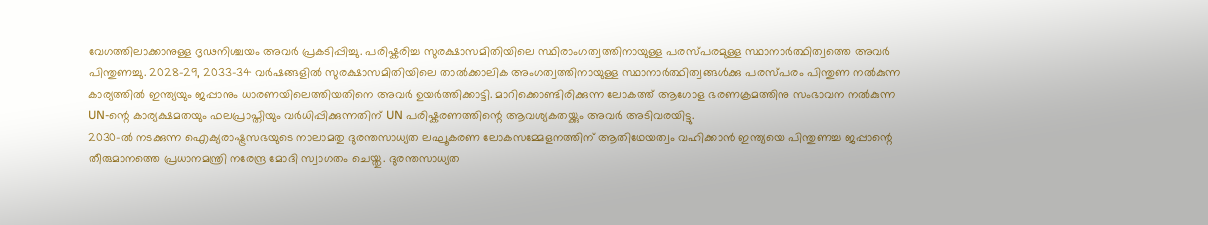വേഗത്തിലാക്കാനുള്ള ദൃഢനിശ്ചയം അവർ പ്രകടിപ്പിച്ചു. പരിഷ്കരിച്ച സുരക്ഷാസമിതിയിലെ സ്ഥിരാംഗത്വത്തിനായുള്ള പരസ്പരമുള്ള സ്ഥാനാർത്ഥിത്വത്തെ അവർ പിന്തുണച്ചു. 2028-29, 2033-34 വർഷങ്ങളിൽ സുരക്ഷാസമിതിയിലെ താൽക്കാലിക അംഗത്വത്തിനായുള്ള സ്ഥാനാർത്ഥിത്വങ്ങൾക്കു പരസ്പരം പിന്തുണ നൽകുന്ന കാര്യത്തിൽ ഇന്ത്യയും ജപ്പാനും ധാരണയിലെത്തിയതിനെ അവർ ഉയർത്തിക്കാട്ടി. മാറിക്കൊണ്ടിരിക്കുന്ന ലോകത്ത് ആഗോള ഭരണക്രമത്തിനു സംഭാവന നൽകുന്ന UN-ന്റെ കാര്യക്ഷമതയും ഫലപ്രാപ്തിയും വർധിപ്പിക്കുന്നതിന് UN പരിഷ്കരണത്തിന്റെ ആവശ്യകതയ്ക്കും അവർ അടിവരയിട്ടു.
2030-ൽ നടക്കുന്ന ഐക്യരാഷ്ട്രസഭയുടെ നാലാമതു ദുരന്തസാധ്യത ലഘൂകരണ ലോകസമ്മേളനത്തിന് ആതിഥേയത്വം വഹിക്കാൻ ഇന്ത്യയെ പിന്തുണച്ച ജപ്പാന്റെ തീരുമാനത്തെ പ്രധാനമന്ത്രി നരേന്ദ്ര മോദി സ്വാഗതം ചെയ്തു. ദുരന്തസാധ്യത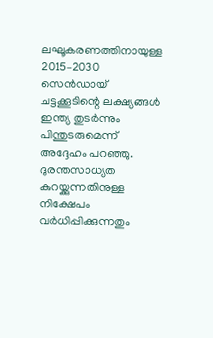ലഘൂകരണത്തിനായുള്ള 2015–2030 സെൻഡായ് ചട്ടക്കൂടിന്റെ ലക്ഷ്യങ്ങൾ ഇന്ത്യ തുടർന്നും പിന്തുടരുമെന്ന് അദ്ദേഹം പറഞ്ഞു. ദുരന്തസാധ്യത കുറയ്ക്കുന്നതിനുള്ള നിക്ഷേപം വർധിപ്പിക്കുന്നതും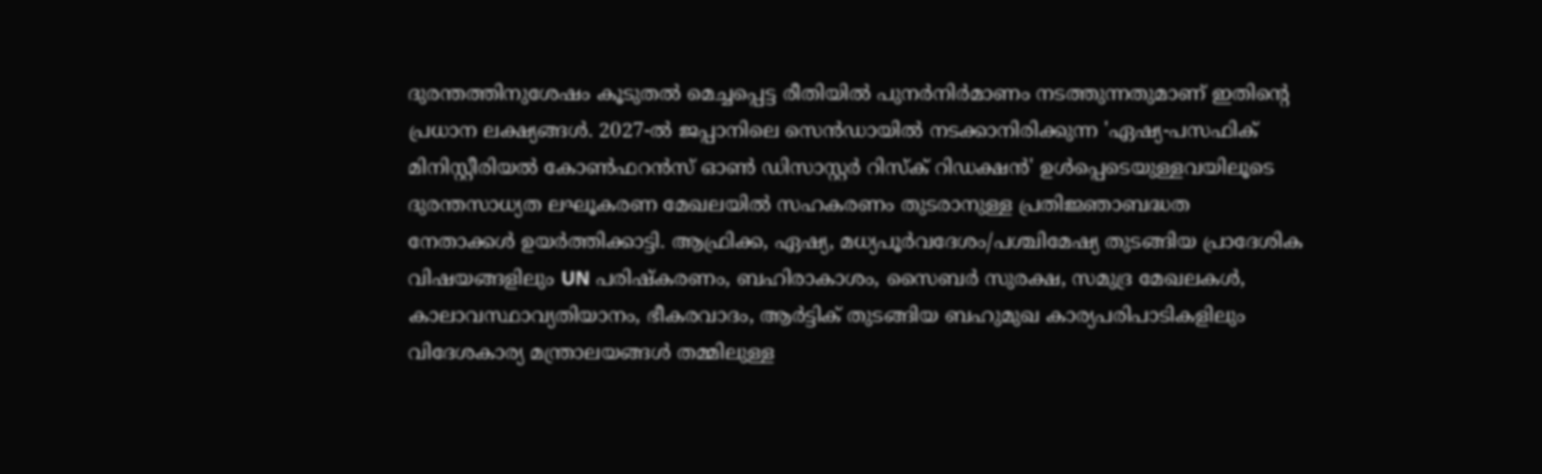ദുരന്തത്തിനുശേഷം കൂടുതൽ മെച്ചപ്പെട്ട രീതിയിൽ പുനർനിർമാണം നടത്തുന്നതുമാണ് ഇതിന്റെ പ്രധാന ലക്ഷ്യങ്ങൾ. 2027-ൽ ജപ്പാനിലെ സെൻഡായിൽ നടക്കാനിരിക്കുന്ന 'ഏഷ്യ-പസഫിക് മിനിസ്റ്റീരിയൽ കോൺഫറൻസ് ഓൺ ഡിസാസ്റ്റർ റിസ്ക് റിഡക്ഷൻ' ഉൾപ്പെടെയുള്ളവയിലൂടെ ദുരന്തസാധ്യത ലഘൂകരണ മേഖലയിൽ സഹകരണം തുടരാനുള്ള പ്രതിജ്ഞാബദ്ധത നേതാക്കൾ ഉയർത്തിക്കാട്ടി. ആഫ്രിക്ക, ഏഷ്യ, മധ്യപൂർവദേശം/പശ്ചിമേഷ്യ തുടങ്ങിയ പ്രാദേശിക വിഷയങ്ങളിലും UN പരിഷ്കരണം, ബഹിരാകാശം, സൈബർ സുരക്ഷ, സമുദ്ര മേഖലകൾ, കാലാവസ്ഥാവ്യതിയാനം, ഭീകരവാദം, ആർട്ടിക് തുടങ്ങിയ ബഹുമുഖ കാര്യപരിപാടികളിലും വിദേശകാര്യ മന്ത്രാലയങ്ങൾ തമ്മിലുള്ള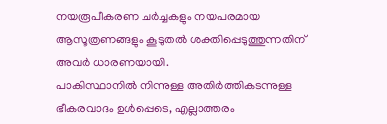നയരൂപീകരണ ചർച്ചകളും നയപരമായ ആസൂത്രണങ്ങളും കൂടുതൽ ശക്തിപ്പെടുത്തുന്നതിന് അവർ ധാരണയായി.
പാകിസ്ഥാനിൽ നിന്നുള്ള അതിർത്തികടന്നുള്ള ഭീകരവാദം ഉൾപ്പെടെ, എല്ലാത്തരം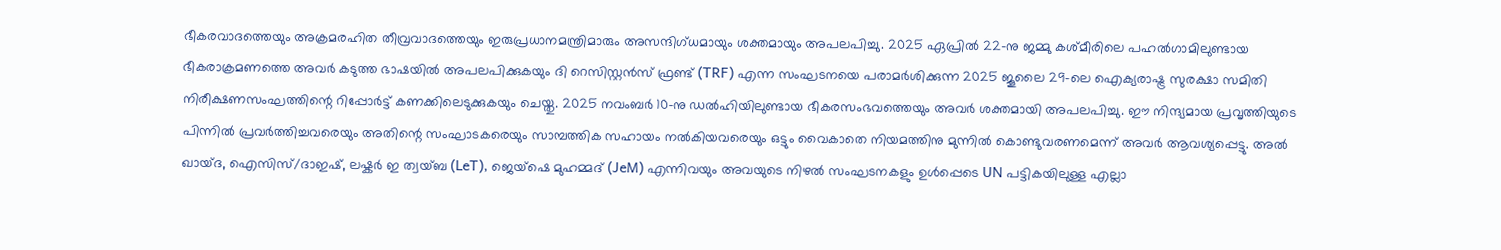ഭീകരവാദത്തെയും അക്രമരഹിത തീവ്രവാദത്തെയും ഇരുപ്രധാനമന്ത്രിമാരും അസന്ദിഗ്ധമായും ശക്തമായും അപലപിച്ചു. 2025 ഏപ്രിൽ 22-നു ജമ്മു കശ്മീരിലെ പഹൽഗാമിലുണ്ടായ ഭീകരാക്രമണത്തെ അവർ കടുത്ത ഭാഷയിൽ അപലപിക്കുകയും ദി റെസിസ്റ്റൻസ് ഫ്രണ്ട് (TRF) എന്ന സംഘടനയെ പരാമർശിക്കുന്ന 2025 ജൂലൈ 29-ലെ ഐക്യരാഷ്ട്ര സുരക്ഷാ സമിതി നിരീക്ഷണസംഘത്തിന്റെ റിപ്പോർട്ട് കണക്കിലെടുക്കുകയും ചെയ്തു. 2025 നവംബർ 10-നു ഡൽഹിയിലുണ്ടായ ഭീകരസംഭവത്തെയും അവർ ശക്തമായി അപലപിച്ചു. ഈ നിന്ദ്യമായ പ്രവൃത്തിയുടെ പിന്നിൽ പ്രവർത്തിച്ചവരെയും അതിന്റെ സംഘാടകരെയും സാമ്പത്തിക സഹായം നൽകിയവരെയും ഒട്ടും വൈകാതെ നിയമത്തിനു മുന്നിൽ കൊണ്ടുവരണമെന്ന് അവർ ആവശ്യപ്പെട്ടു. അൽ ഖായ്ദ, ഐസിസ്/ദാഇഷ്, ലഷ്കർ ഇ ത്വയ്ബ (LeT), ജെയ്ഷെ മുഹമ്മദ് (JeM) എന്നിവയും അവയുടെ നിഴൽ സംഘടനകളും ഉൾപ്പെടെ UN പട്ടികയിലുള്ള എല്ലാ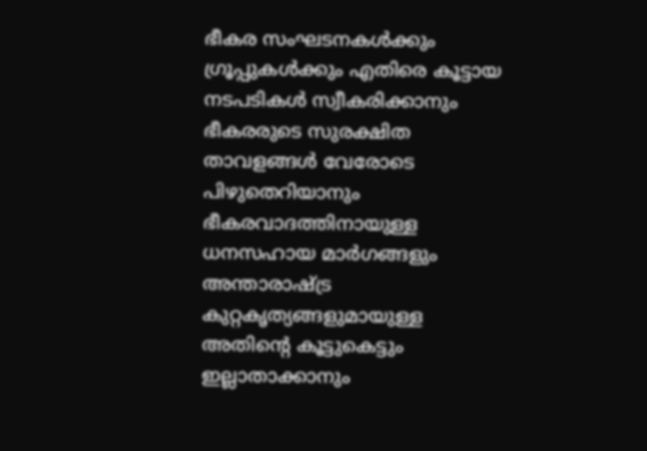ഭീകര സംഘടനകൾക്കും ഗ്രൂപ്പുകൾക്കും എതിരെ കൂട്ടായ നടപടികൾ സ്വീകരിക്കാനും ഭീകരരുടെ സുരക്ഷിത താവളങ്ങൾ വേരോടെ പിഴുതെറിയാനും ഭീകരവാദത്തിനായുള്ള ധനസഹായ മാർഗങ്ങളും അന്താരാഷ്ട്ര കുറ്റകൃത്യങ്ങളുമായുള്ള അതിന്റെ കൂട്ടുകെട്ടും ഇല്ലാതാക്കാനും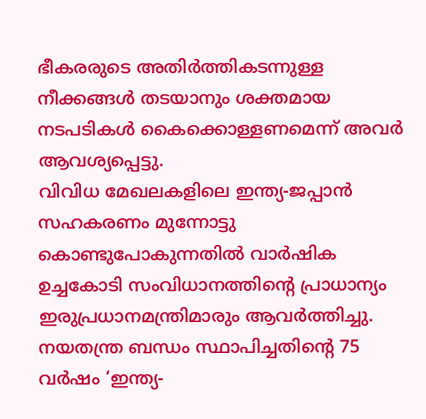ഭീകരരുടെ അതിർത്തികടന്നുള്ള നീക്കങ്ങൾ തടയാനും ശക്തമായ നടപടികൾ കൈക്കൊള്ളണമെന്ന് അവർ ആവശ്യപ്പെട്ടു.
വിവിധ മേഖലകളിലെ ഇന്ത്യ-ജപ്പാൻ സഹകരണം മുന്നോട്ടു കൊണ്ടുപോകുന്നതിൽ വാർഷിക ഉച്ചകോടി സംവിധാനത്തിന്റെ പ്രാധാന്യം ഇരുപ്രധാനമന്ത്രിമാരും ആവർത്തിച്ചു. നയതന്ത്ര ബന്ധം സ്ഥാപിച്ചതിന്റെ 75 വർഷം ‘ഇന്ത്യ-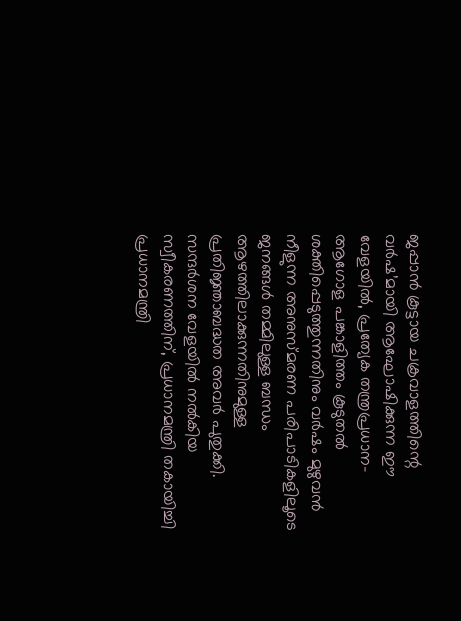ജപ്പാൻ കൂട്ടായ ചക്രവാളത്തിന്റെ വർഷ’മായി ആഘോഷിക്കുന്ന ഈ വേളയിൽ, പ്രത്യേക തന്ത്രപ്രധാന-ആഗോള പങ്കാളിത്തം കൂടുതൽ ശക്തിപ്പെടുത്തുന്നതിനും വർഷം മുഴുവൻ നീളുന്ന അനുസ്മരണ പരിപാടികളിലൂടെ ജനങ്ങൾ തമ്മിലുള്ള ബന്ധം ആഴത്തിലാക്കുന്നതിനുമുള്ള പ്രതിജ്ഞാബദ്ധത അവർ പുതുക്കി.
സന്ദർശന വേളയിൽ നൽകിയ സ്വീകരണത്തിന്, പ്രധാനമന്ത്രി തകായിച്ചി പ്രധാനമന്ത്രി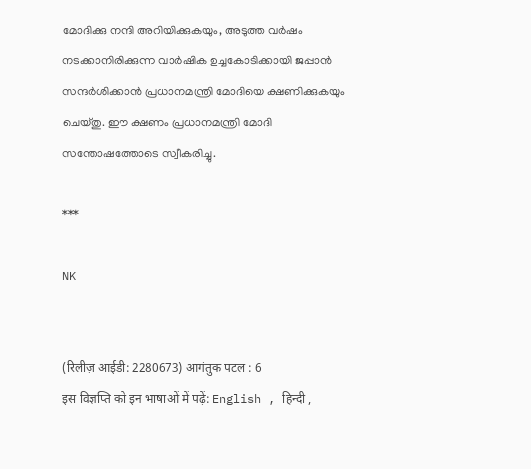മോദിക്കു നന്ദി അറിയിക്കുകയും, അടുത്ത വർഷം നടക്കാനിരിക്കുന്ന വാർഷിക ഉച്ചകോടിക്കായി ജപ്പാൻ സന്ദർശിക്കാൻ പ്രധാനമന്ത്രി മോദിയെ ക്ഷണിക്കുകയും ചെയ്തു. ഈ ക്ഷണം പ്രധാനമന്ത്രി മോദി സന്തോഷത്തോടെ സ്വീകരിച്ചു.

***

NK


(रिलीज़ आईडी: 2280673) आगंतुक पटल : 6
इस विज्ञप्ति को इन भाषाओं में पढ़ें: English , हिन्दी ,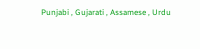Punjabi , Gujarati , Assamese , Urdu